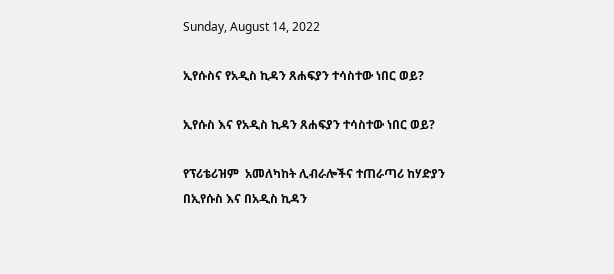Sunday, August 14, 2022

ኢየሱስና የአዲስ ኪዳን ጸሐፍያን ተሳስተው ነበር ወይ?

ኢየሱስ እና የአዲስ ኪዳን ጸሐፍያን ተሳስተው ነበር ወይ?

የፕሪቴሪዝም  አመለካከት ሊብራሎችና ተጠራጣሪ ከሃድያን በኢየሱስ እና በአዲስ ኪዳን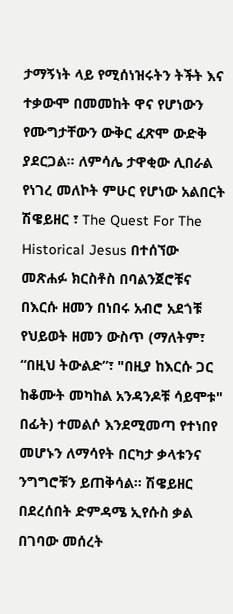ታማኝነት ላይ የሚሰነዝሩትን ትችት እና ተቃውሞ በመመከት ዋና የሆነውን የሙግታቸውን ውቅር ፈጽሞ ውድቅ ያደርጋል። ለምሳሌ ታዋቂው ሊበራል የነገረ መለኮት ምሁር የሆነው አልበርት ሽዌይዘር ፣ The Quest For The Historical Jesus በተሰኘው መጽሐፉ ክርስቶስ በባልንጀሮቹና በእርሱ ዘመን በነበሩ አብሮ አደጎቹ የህይወት ዘመን ውስጥ (ማለትም፣ “በዚህ ትውልድ”፣ "በዚያ ከእርሱ ጋር ከቆሙት መካከል አንዳንዶቹ ሳይሞቱ" በፊት) ተመልሶ እንደሚመጣ የተነበየ መሆኑን ለማሳየት በርካታ ቃላቱንና ንግግሮቹን ይጠቅሳል። ሽዌይዘር በደረሰበት ድምዳሜ ኢየሱስ ቃል በገባው መሰረት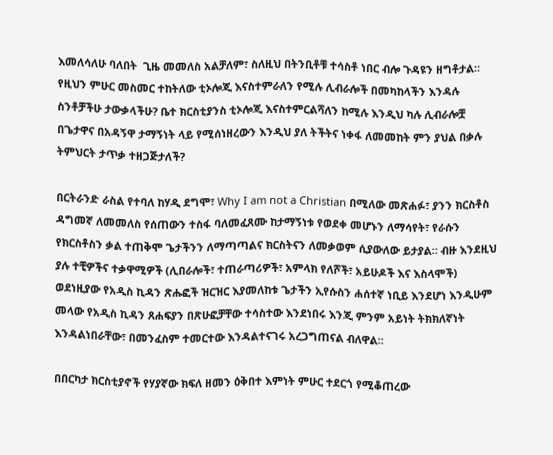እመለሳለሁ ባለበት  ጊዜ መመለስ አልቻለም፣ ስለዚህ በትንቢቶቹ ተሳስቶ ነበር ብሎ ጉዳዩን ዘግቶታል። የዚህን ምሁር መስመር ተከትለው ቲኦሎጂ እናስተምራለን የሚሉ ሊብራሎች በመካከላችን እንዳሉ ስንቶቻችሁ ታውቃላችሁ? ቤተ ክርስቲያንስ ቲኦሎጂ እናስተምርልሻለን ከሚሉ እንዲህ ካሉ ሊብራሎቿ በጌታዋና በአዳኝዋ ታማኝነት ላይ የሚሰነዘረውን እንዲህ ያለ ትችትና ነቀፋ ለመመከት ምን ያህል በቃሉ ትምህርት ታጥቃ ተዘጋጅታለች?

በርትራንድ ራስል የተባለ ከሃዲ ደግሞ፣ Why I am not a Christian በሚለው መጽሐፉ፣ ያንን ክርስቶስ ዳግመኛ ለመመለስ የሰጠውን ተስፋ ባለመፈጸሙ ከታማኝነቱ የወደቀ መሆኑን ለማሳየት፣ የራሱን የክርስቶስን ቃል ተጠቅሞ ጌታችንን ለማጣጣልና ክርስትናን ለመቃወም ሲያውለው ይታያል። ብዙ እንደዚህ ያሉ ተቺዎችና ተቃዋሚዎች (ሊበራሎች፣ ተጠራጣሪዎች፣ አምላክ የለሾች፣ አይሁዶች እና እስላሞች) ወደነዚያው የአዲስ ኪዳን ጽሑፎች ዝርዝር እያመለከቱ ጌታችን ኢየሱስን ሐሰተኛ ነቢይ እንደሆነ እንዲሁም መላው የአዲስ ኪዳን ጸሐፍያን በጽሁፎቻቸው ተሳስተው እንደነበሩ እንጂ ምንም አይነት ትክክለኛነት እንዳልነበራቸው፣ በመንፈስም ተመርተው እንዳልተናገሩ አረጋግጠናል ብለዋል።

በበርካታ ክርስቲያኖች የሃያኛው ክፍለ ዘመን ዕቅበተ እምነት ምሁር ተደርጎ የሚቆጠረው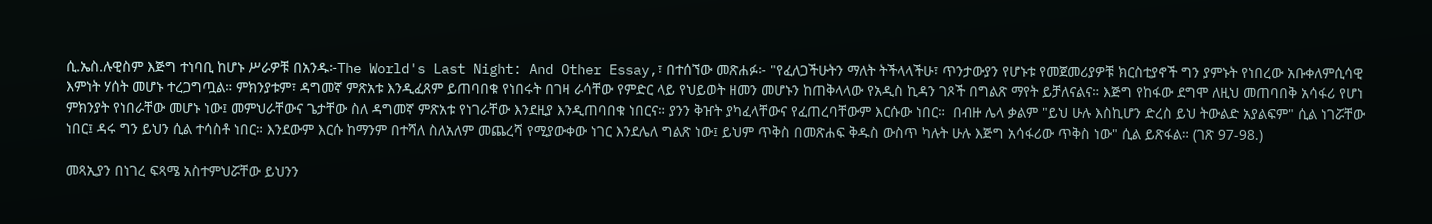ሲ.ኤስ.ሉዊስም እጅግ ተነባቢ ከሆኑ ሥራዎቹ በአንዱ፦The World's Last Night: And Other Essay,፣ በተሰኘው መጽሐፉ፦ "የፈለጋችሁትን ማለት ትችላላችሁ፣ ጥንታውያን የሆኑቱ የመጀመሪያዎቹ ክርስቲያኖች ግን ያምኑት የነበረው አቡቀለምሲሳዊ እምነት ሃሰት መሆኑ ተረጋግጧል። ምክንያቱም፣ ዳግመኛ ምጽአቱ እንዲፈጸም ይጠባበቁ የነበሩት በገዛ ራሳቸው የምድር ላይ የህይወት ዘመን መሆኑን ከጠቅላላው የአዲስ ኪዳን ገጾች በግልጽ ማየት ይቻለናልና። እጅግ የከፋው ደግሞ ለዚህ መጠባበቅ አሳፋሪ የሆነ ምክንያት የነበራቸው መሆኑ ነው፤ መምህራቸውና ጌታቸው ስለ ዳግመኛ ምጽአቱ የነገራቸው እንደዚያ እንዲጠባበቁ ነበርና። ያንን ቅዠት ያካፈላቸውና የፈጠረባቸውም እርሱው ነበር።  በብዙ ሌላ ቃልም "ይህ ሁሉ እስኪሆን ድረስ ይህ ትውልድ አያልፍም" ሲል ነገሯቸው ነበር፤ ዳሩ ግን ይህን ሲል ተሳስቶ ነበር። እንደውም እርሱ ከማንም በተሻለ ስለአለም መጨረሻ የሚያውቀው ነገር እንደሌለ ግልጽ ነው፤ ይህም ጥቅስ በመጽሐፍ ቅዱስ ውስጥ ካሉት ሁሉ እጅግ አሳፋሪው ጥቅስ ነው" ሲል ይጽፋል። (ገጽ 97-98.)

መጻኢያን በነገረ ፍጻሜ አስተምህሯቸው ይህንን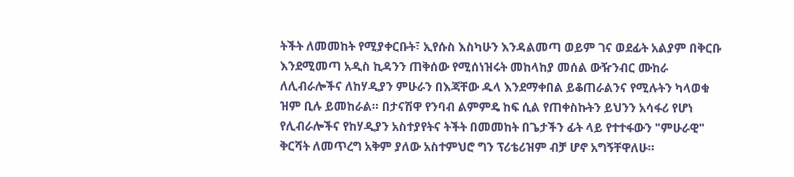ትችት ለመመከት የሚያቀርቡት፣ ኢየሱስ እስካሁን እንዳልመጣ ወይም ገና ወደፊት አልያም በቅርቡ እንደሚመጣ አዲስ ኪዳንን ጠቅሰው የሚሰነዝሩት መከላከያ መሰል ውዥንብር ሙከራ ለሊብራሎችና ለከሃዲያን ምሁራን በእጃቸው ዱላ እንደማቀበል ይቆጠራልንና የሚሉትን ካላወቁ ዝም ቢሉ ይመከራል። በታናሽዋ የንባብ ልምምዴ ከፍ ሲል የጠቀስኩትን ይህንን አሳፋሪ የሆነ የሊብራሎችና የከሃዲያን አስተያየትና ትችት በመመከት በጌታችን ፊት ላይ የተተፋውን "ምሁራዊ" ቅርሻት ለመጥረግ አቅም ያለው አስተምህሮ ግን ፕሪቴሪዝም ብቻ ሆኖ አግኝቸዋለሁ።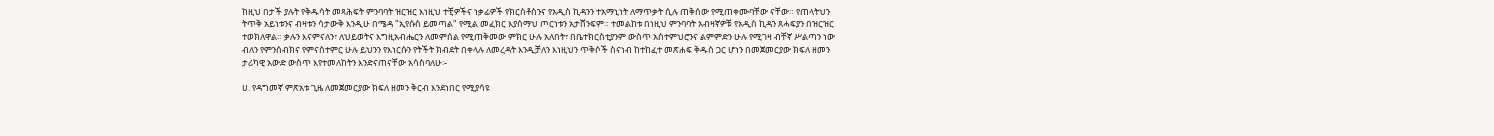ከዚህ በታች ያሉት የቅዱሳት መጻሕፍት ምንባባት ዝርዝር እነዚህ ተቺዎችና ነቃፊዎች የክርስቶስንና የአዲስ ኪዳንን ተአማኒነት ለማጥቃት ሲሉ ጠቅሰው የሚጠቀሙባቸው ናቸው። የጠላትህን ትጥቅ አይነቱንና ብዛቱን ሳታውቅ እንዲሁ በሜዳ "ኢየሱስ ይመጣል" የሚል መፈክር እያሰማህ ጦርነቱን አታሸንፍም። ተመልከቱ በነዚህ ምንባባት አብዛኛዎቹ የአዲስ ኪዳን ጸሓፍያን በዝርዝር ተወክለዋል። ቃሉን እናምናለን፣ ለህይወትና እግዚአብሔርን ለመምሰል የሚጠቅመው ምክር ሁሉ አለበት፣ በቤተክርስቲያንም ውስጥ አስተምህሮንና ልምምድን ሁሉ የሚገዛ ብቸኛ ሥልጣን ነው ብለን የምንሰብክና የምናስተምር ሁሉ ይህንን የእነርሱን የትችት ክብደት በቀላሉ ለመረዳት እንዲቻለን እነዚህን ጥቅሶች ስናነብ ከተከፈተ መጽሐፍ ቅዱስ ጋር ሆነን በመጀመርያው ክፍለ ዘመን ታሪካዊ አውድ ውስጥ እየተመለከትን እንድናጠናቸው አሳስባለሁ፡-

ሀ. የዳግመኛ ምጽአቱ ጊዜ ለመጀመርያው ክፍለ ዘመን ቅርብ እንደነበር የሚያሳዩ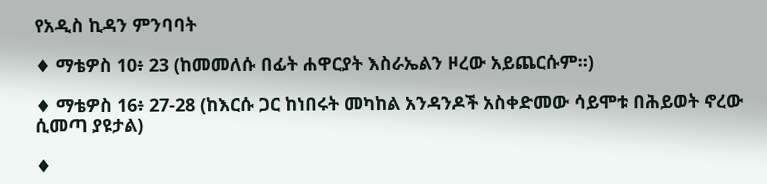የአዲስ ኪዳን ምንባባት

♦ ማቴዎስ 10፥ 23 (ከመመለሱ በፊት ሐዋርያት እስራኤልን ዞረው አይጨርሱም።)

♦ ማቴዎስ 16፥ 27-28 (ከእርሱ ጋር ከነበሩት መካከል አንዳንዶች አስቀድመው ሳይሞቱ በሕይወት ኖረው ሲመጣ ያዩታል)

♦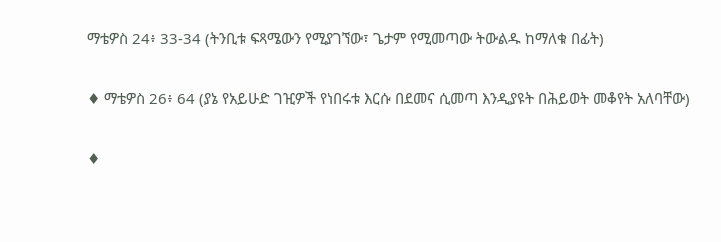ማቴዎስ 24፥ 33-34 (ትንቢቱ ፍጻሜውን የሚያገኘው፣ ጌታም የሚመጣው ትውልዱ ከማለቁ በፊት)

♦ ማቴዎስ 26፥ 64 (ያኔ የአይሁድ ገዢዎች የነበሩቱ እርሱ በደመና ሲመጣ እንዲያዩት በሕይወት መቆየት አለባቸው)

♦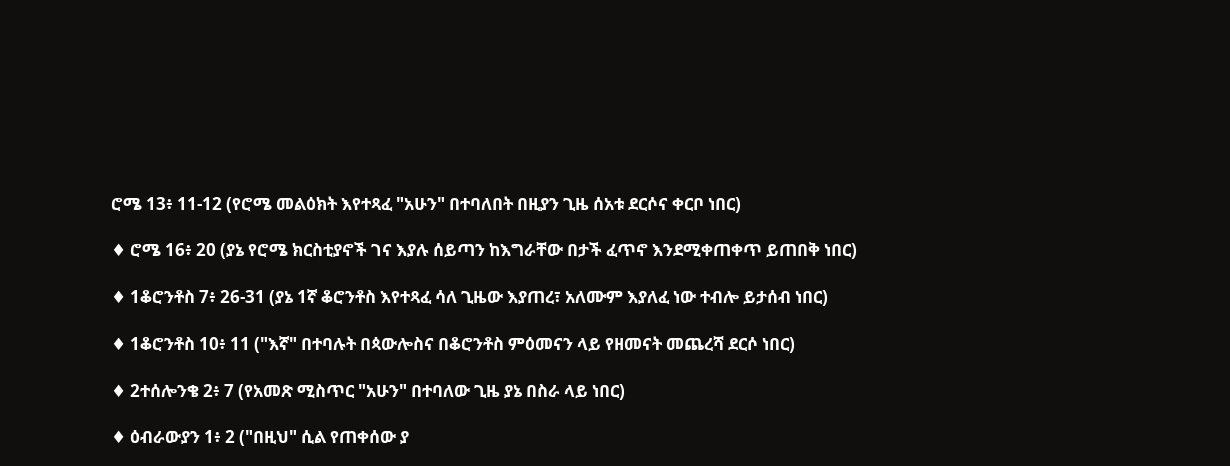ሮሜ 13፥ 11-12 (የሮሜ መልዕክት እየተጻፈ "አሁን" በተባለበት በዚያን ጊዜ ሰአቱ ደርሶና ቀርቦ ነበር)

♦ ሮሜ 16፥ 20 (ያኔ የሮሜ ክርስቲያኖች ገና እያሉ ሰይጣን ከእግራቸው በታች ፈጥኖ እንደሚቀጠቀጥ ይጠበቅ ነበር)

♦ 1ቆሮንቶስ 7፥ 26-31 (ያኔ 1ኛ ቆሮንቶስ እየተጻፈ ሳለ ጊዜው እያጠረ፣ አለሙም እያለፈ ነው ተብሎ ይታሰብ ነበር)

♦ 1ቆሮንቶስ 10፥ 11 ("እኛ" በተባሉት በጳውሎስና በቆሮንቶስ ምዕመናን ላይ የዘመናት መጨረሻ ደርሶ ነበር)

♦ 2ተሰሎንቄ 2፥ 7 (የአመጽ ሚስጥር "አሁን" በተባለው ጊዜ ያኔ በስራ ላይ ነበር)

♦ ዕብራውያን 1፥ 2 ("በዚህ" ሲል የጠቀሰው ያ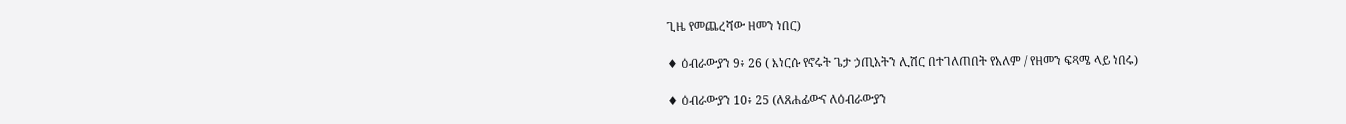ጊዜ የመጨረሻው ዘመን ነበር)

♦ ዕብራውያን 9፥ 26 ( እነርሱ የኖሩት ጌታ ኃጢአትን ሊሽር በተገለጠበት የአለም / የዘመን ፍጻሜ ላይ ነበሩ)

♦ ዕብራውያን 10፥ 25 (ለጸሐፊውና ለዕብራውያን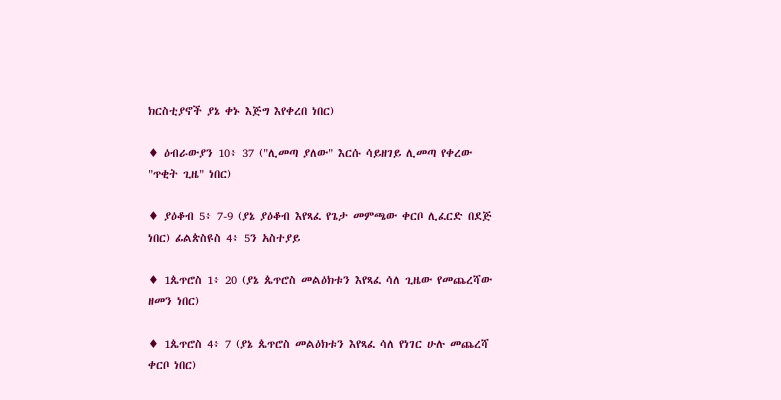ክርስቲያኖች ያኔ ቀኑ እጅግ እየቀረበ ነበር)

♦ ዕብራውያን 10፥ 37 ("ሊመጣ ያለው" እርሱ ሳይዘገይ ሊመጣ የቀረው "ጥቂት ጊዜ" ነበር)

♦ ያዕቆብ 5፥ 7-9 (ያኔ ያዕቆብ እየጻፈ የጌታ መምጫው ቀርቦ ሊፈርድ በደጅ ነበር) ፊልጵስዩስ 4፥ 5ን አስተያይ

♦ 1ጴጥሮስ 1፥ 20 (ያኔ ጴጥሮስ መልዕክቱን እየጻፈ ሳለ ጊዜው የመጨረሻው ዘመን ነበር)

♦ 1ጴጥሮስ 4፥ 7 (ያኔ ጴጥሮስ መልዕክቱን እየጻፈ ሳለ የነገር ሁሉ መጨረሻ ቀርቦ ነበር)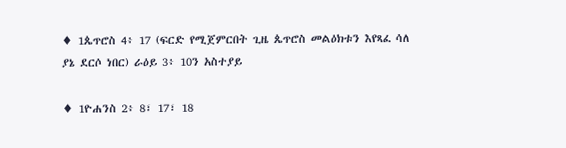♦ 1ጴጥሮስ 4፥ 17 (ፍርድ የሚጀምርበት ጊዜ ጴጥሮስ መልዕክቱን እየጻፈ ሳለ ያኔ ደርሶ ነበር) ራዕይ 3፥ 10ን አስተያይ

♦ 1ዮሐንስ 2፥ 8፣ 17፣ 18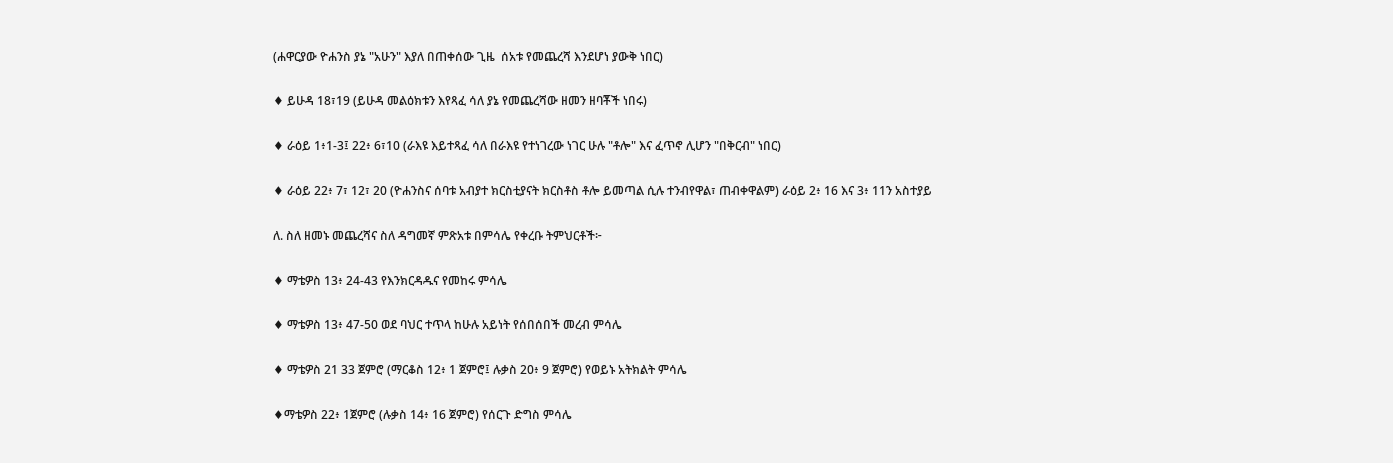(ሐዋርያው ዮሐንስ ያኔ "አሁን" እያለ በጠቀሰው ጊዜ  ሰአቱ የመጨረሻ እንደሆነ ያውቅ ነበር)

♦ ይሁዳ 18፣19 (ይሁዳ መልዕክቱን እየጻፈ ሳለ ያኔ የመጨረሻው ዘመን ዘባቾች ነበሩ)

♦ ራዕይ 1፥1-3፤ 22፥ 6፣10 (ራእዩ እይተጻፈ ሳለ በራእዩ የተነገረው ነገር ሁሉ "ቶሎ" እና ፈጥኖ ሊሆን "በቅርብ" ነበር)

♦ ራዕይ 22፥ 7፣ 12፣ 20 (ዮሐንስና ሰባቱ አብያተ ክርስቲያናት ክርስቶስ ቶሎ ይመጣል ሲሉ ተንብየዋል፣ ጠብቀዋልም) ራዕይ 2፥ 16 እና 3፥ 11ን አስተያይ

ለ. ስለ ዘመኑ መጨረሻና ስለ ዳግመኛ ምጽአቱ በምሳሌ የቀረቡ ትምህርቶች፦

♦ ማቴዎስ 13፥ 24-43 የእንክርዳዱና የመከሩ ምሳሌ

♦ ማቴዎስ 13፥ 47-50 ወደ ባህር ተጥላ ከሁሉ አይነት የሰበሰበች መረብ ምሳሌ

♦ ማቴዎስ 21 33 ጀምሮ (ማርቆስ 12፥ 1 ጀምሮ፤ ሉቃስ 20፥ 9 ጀምሮ) የወይኑ አትክልት ምሳሌ

♦ማቴዎስ 22፥ 1ጀምሮ (ሉቃስ 14፥ 16 ጀምሮ) የሰርጉ ድግስ ምሳሌ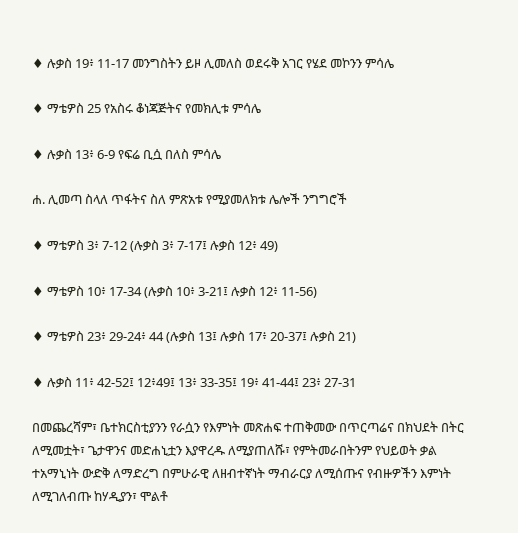♦ ሉቃስ 19፥ 11-17 መንግስትን ይዞ ሊመለስ ወደሩቅ አገር የሄደ መኮንን ምሳሌ

♦ ማቴዎስ 25 የአስሩ ቆነጃጅትና የመክሊቱ ምሳሌ

♦ ሉቃስ 13፥ 6-9 የፍሬ ቢሷ በለስ ምሳሌ

ሐ. ሊመጣ ስላለ ጥፋትና ስለ ምጽአቱ የሚያመለክቱ ሌሎች ንግግሮች

♦ ማቴዎስ 3፥ 7-12 (ሉቃስ 3፥ 7-17፤ ሉቃስ 12፥ 49)

♦ ማቴዎስ 10፥ 17-34 (ሉቃስ 10፥ 3-21፤ ሉቃስ 12፥ 11-56)

♦ ማቴዎስ 23፥ 29-24፥ 44 (ሉቃስ 13፤ ሉቃስ 17፥ 20-37፤ ሉቃስ 21)

♦ ሉቃስ 11፥ 42-52፤ 12፥49፤ 13፥ 33-35፤ 19፥ 41-44፤ 23፥ 27-31

በመጨረሻም፣ ቤተክርስቲያንን የራሷን የእምነት መጽሐፍ ተጠቅመው በጥርጣሬና በክህደት በትር ለሚመቷት፣ ጌታዋንና መድሐኒቷን እያዋረዱ ለሚያጠለሹ፣ የምትመራበትንም የህይወት ቃል ተአማኒነት ውድቅ ለማድረግ በምሁራዊ ለዘብተኛነት ማብራርያ ለሚሰጡና የብዙዎችን እምነት ለሚገለብጡ ከሃዲያን፣ ሞልቶ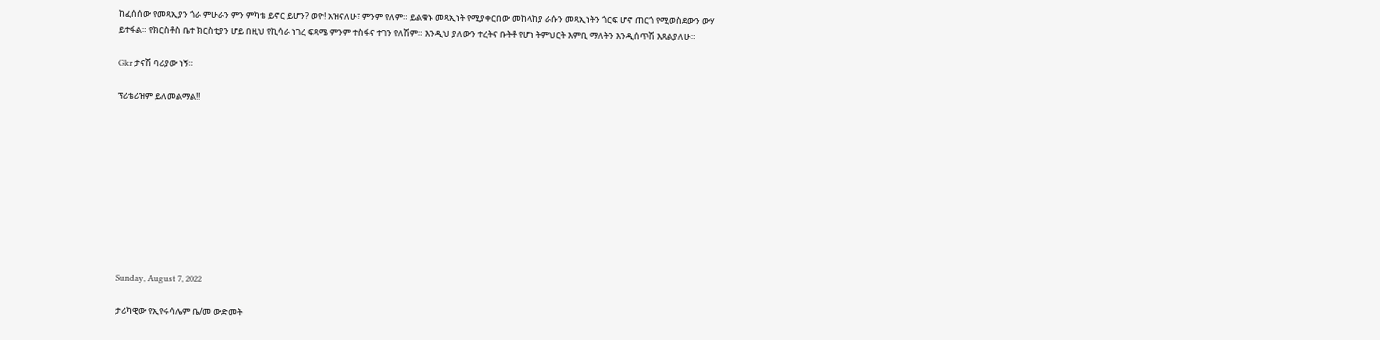ከፈሰሰው የመጻኢያን ጎራ ምሁራን ምን ምካቴ ይኖር ይሆን? ወዮ! አዝናለሁ፣ ምንም የለም። ይልቁኑ መጻኢነት የሚያቀርበው መከላከያ ራሱን መጻኢነትን ጎርፍ ሆኖ ጠርጎ የሚወስደውን ውሃ ይተፋል። የክርስቶስ ቤተ ክርስቲያን ሆይ በዚህ የኪሳራ ነገረ ፍጻሜ ምንም ተስፋና ተገን የለሽም። እንዲህ ያለውን ተረትና ቡትቶ የሆነ ትምህርት እምቢ ማለትን እንዲሰጥሽ እጸልያለሁ።

Gkr ታናሽ ባሪያው ነኝ።

ፕሪቴሪዝም ይለመልማል!!










Sunday, August 7, 2022

ታሪካዊው የኢየሩሳሌም ቤ/መ ውድመት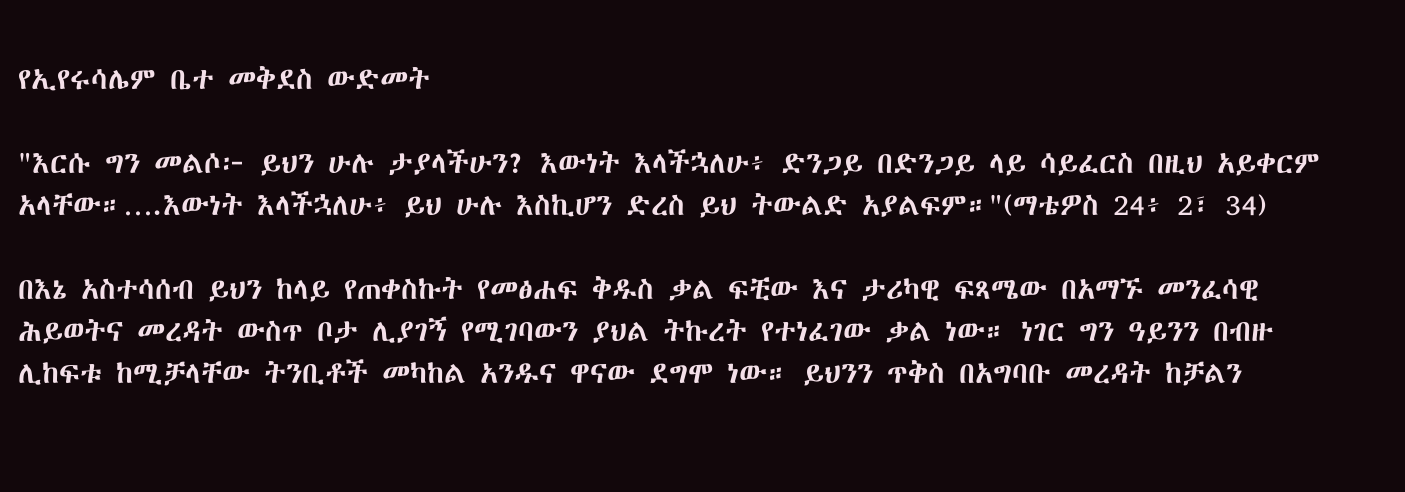የኢየሩሳሌም ቤተ መቅደስ ውድመት

"እርሱ ግን መልሶ፦ ይህን ሁሉ ታያላችሁን? እውነት እላችኋለሁ፥ ድንጋይ በድንጋይ ላይ ሳይፈርስ በዚህ አይቀርም አላቸው።….እውነት እላችኋለሁ፥ ይህ ሁሉ እስኪሆን ድረስ ይህ ትውልድ አያልፍም።"(ማቴዎስ 24፥ 2፣ 34)

በእኔ አስተሳሰብ ይህን ከላይ የጠቀስኩት የመፅሐፍ ቅዱስ ቃል ፍቺው እና ታሪካዊ ፍጻሜው በአማኙ መንፈሳዊ ሕይወትና መረዳት ውስጥ ቦታ ሊያገኝ የሚገባውን ያህል ትኩረት የተነፈገው ቃል ነው። ነገር ግን ዓይንን በብዙ ሊከፍቱ ከሚቻላቸው ትንቢቶች መካከል አንዱና ዋናው ደግሞ ነው። ይህንን ጥቅስ በአግባቡ መረዳት ከቻልን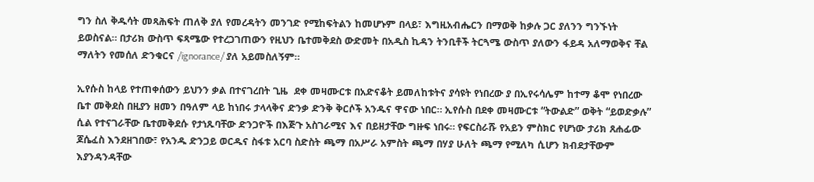ግን ስለ ቅዱሳት መጻሕፍት ጠለቅ ያለ የመረዳትን መንገድ የሚከፍትልን ከመሆኑም በላይ፣ እግዚአብሔርን በማወቅ ከቃሉ ጋር ያለንን ግንኙነት ይወስናል። በታሪክ ውስጥ ፍጻሜው የተረጋገጠውን የዚህን ቤተመቅደስ ውድመት በአዲስ ኪዳን ትንቢቶች ትርጓሜ ውስጥ ያለውን ፋይዳ አለማወቅና ቸል ማለትን የመሰለ ድንቁርና /ignorance/ ያለ አይመስለኝም።

ኢየሱስ ከላይ የተጠቀሰውን ይህንን ቃል በተናገረበት ጊዜ  ደቀ መዛሙርቱ በአድናቆት ይመለከቱትና ያሳዩት የነበረው ያ በኢየሩሳሌም ከተማ ቆሞ የነበረው ቤተ መቅደስ በዚያን ዘመን በዓለም ላይ ከነበሩ ታላላቅና ድንቃ ድንቅ ቅርሶች አንዱና ዋናው ነበር። ኢየሱስ በደቀ መዛሙርቱ “ትውልድ” ወቅት “ይወድቃሉ” ሲል የተናገራቸው ቤተመቅደሱ የታነጹባቸው ድንጋዮች በእጅጉ አስገራሚና እና በይዘታቸው ግዙፍ ነበሩ። የፍርስራሹ የአይን ምስክር የሆነው ታሪክ ጸሐፊው ጆሴፈስ እንደዘገበው፣ የአንዱ ድንጋይ ወርዱና ስፋቱ አርባ ስድስት ጫማ በአሥራ አምስት ጫማ በሃያ ሁለት ጫማ የሚለካ ሲሆን ክብደታቸውም እያንዳንዳቸው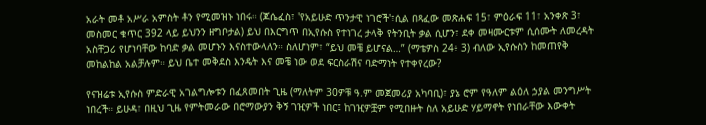አራት መቶ አሥራ አምስት ቶን የሚመዝኑ ነበሩ። (ጆሴፈስ፣ 'የአይሁድ ጥንታዊ ነገሮች'፣ሲል በጻፈው መጽሐፍ 15፣ ምዕራፍ 11፣ አንቀጽ 3፣ መስመር ቁጥር 392 ላይ ይህንን ዘግቦታል) ይህ በእርግጥ በኢየሱስ የተነገረ ታላቅ የትንቢት ቃል ሲሆን፣ ደቀ መዛሙርቱም ሲሰሙት ለመረዳት አስቸጋሪ የሆነባቸው ከባድ ቃል መሆኑን እናስተውላለን። ስለሆነም፣ “ይህ መቼ ይሆናል…” (ማቴዎስ 24፥ 3) ብለው ኢየሱስን ከመጠየቅ መከልከል አልቻሉም። ይህ ቤተ መቅደስ እንዴት እና መቼ ነው ወደ ፍርስራሽና ባድማነት የተቀየረው?

የናዝሬቱ ኢየሱስ ምድራዊ አገልግሎቱን በፈጸመበት ጊዜ (ማለትም 30ዎቹ ዓ.ም መጀመሪያ አካባቢ)፣ ያኔ ሮም የዓለም ልዕለ ኃያል መንግሥት ነበረች። ይሁዳ፣ በዚህ ጊዜ የምትመራው በሮማውያን ቅኝ ገዢዎች ነበር፤ ከገዢዎቿም የሚበዙት ስለ አይሁድ ሃይማኖት የነበራቸው እውቀት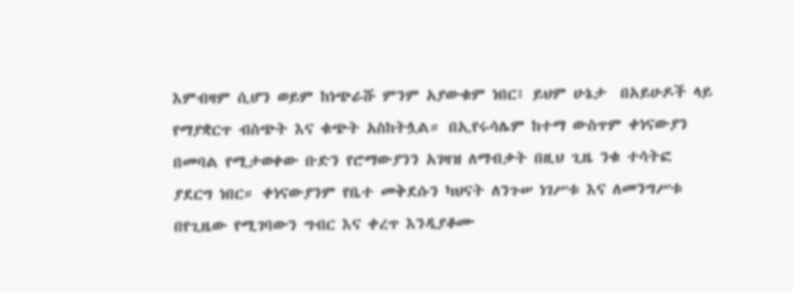እምብዛም ሲሆን ወይም ከነጭራሹ ምንም አያውቁም ነበር፤ ይህም ሁኔታ  በአይሁዶች ላይ የማያቋርጥ ብስጭት እና ቁጭት አስከትሏል። በኢየሩሳሌም ከተማ ውስጥም ቀነናውያን በመባል የሚታወቀው ቡድን የሮማውያንን አገዛዝ ለማብቃት በዚህ ጊዜ ንቁ ተሳትፎ ያደርግ ነበር። ቀነናውያንም የቤተ መቅደሱን ካህናት ለንጉሠ ነገሥቱ እና ለመንግሥቱ በየጊዜው የሚገባውን ግብር እና ቀረጥ እንዲያቆሙ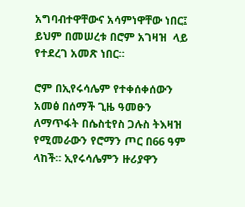አግባብተዋቸውና አሳምነዋቸው ነበር፤ ይህም በመሠረቱ በሮም አገዛዝ  ላይ የተደረገ አመጽ ነበር።

ሮም በኢየሩሳሌም የተቀሰቀሰውን አመፅ በሰማች ጊዜ ዓመፁን ለማጥፋት በሴስቲየስ ጋሉስ ትእዛዝ የሚመራውን የሮማን ጦር በ66 ዓም ላከች። ኢየሩሳሌምን ዙሪያዋን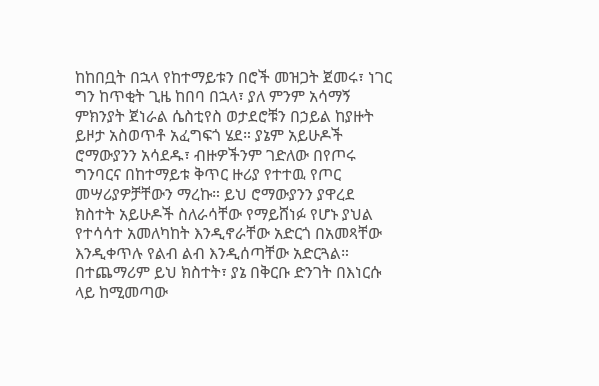ከከበቧት በኋላ የከተማይቱን በሮች መዝጋት ጀመሩ፣ ነገር ግን ከጥቂት ጊዜ ከበባ በኋላ፣ ያለ ምንም አሳማኝ ምክንያት ጀነራል ሴስቲየስ ወታደሮቹን በኃይል ከያዙት ይዞታ አስወጥቶ አፈግፍጎ ሄደ። ያኔም አይሁዶች ሮማውያንን አሳደዱ፣ ብዙዎችንም ገድለው በየጦሩ ግንባርና በከተማይቱ ቅጥር ዙሪያ የተተዉ የጦር መሣሪያዎቻቸውን ማረኩ። ይህ ሮማውያንን ያዋረደ ክስተት አይሁዶች ስለራሳቸው የማይሸነፉ የሆኑ ያህል የተሳሳተ አመለካከት እንዲኖራቸው አድርጎ በአመጻቸው እንዲቀጥሉ የልብ ልብ እንዲሰጣቸው አድርጓል። በተጨማሪም ይህ ክስተት፣ ያኔ በቅርቡ ድንገት በእነርሱ ላይ ከሚመጣው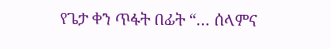የጌታ ቀን ጥፋት በፊት “… ሰላምና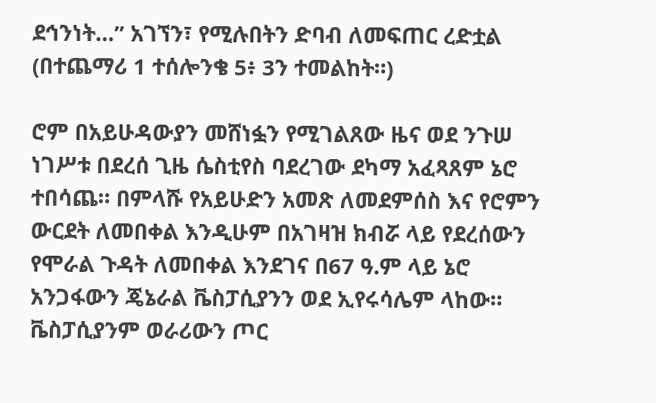ደኅንነት…” አገኘን፣ የሚሉበትን ድባብ ለመፍጠር ረድቷል (በተጨማሪ 1 ተሰሎንቄ 5፥ 3ን ተመልከት።)

ሮም በአይሁዳውያን መሸነፏን የሚገልጸው ዜና ወደ ንጉሠ ነገሥቱ በደረሰ ጊዜ ሴስቲየስ ባደረገው ደካማ አፈጻጸም ኔሮ ተበሳጨ። በምላሹ የአይሁድን አመጽ ለመደምሰስ እና የሮምን ውርደት ለመበቀል እንዲሁም በአገዛዝ ክብሯ ላይ የደረሰውን የሞራል ጉዳት ለመበቀል እንደገና በ67 ዓ.ም ላይ ኔሮ አንጋፋውን ጄኔራል ቬስፓሲያንን ወደ ኢየሩሳሌም ላከው። ቬስፓሲያንም ወራሪውን ጦር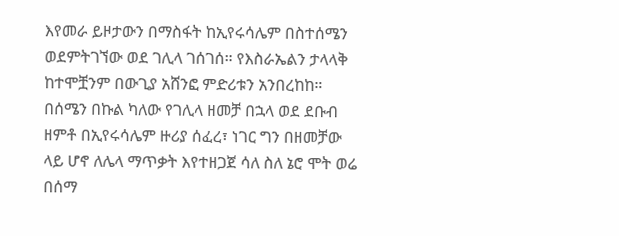እየመራ ይዞታውን በማስፋት ከኢየሩሳሌም በስተሰሜን ወደምትገኘው ወደ ገሊላ ገሰገሰ። የእስራኤልን ታላላቅ ከተሞቿንም በውጊያ አሸንፎ ምድሪቱን አንበረከከ። በሰሜን በኩል ካለው የገሊላ ዘመቻ በኋላ ወደ ደቡብ ዘምቶ በኢየሩሳሌም ዙሪያ ሰፈረ፣ ነገር ግን በዘመቻው ላይ ሆኖ ለሌላ ማጥቃት እየተዘጋጀ ሳለ ስለ ኔሮ ሞት ወሬ በሰማ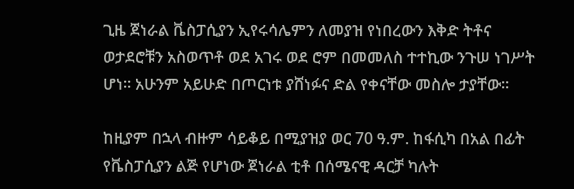ጊዜ ጀነራል ቬስፓሲያን ኢየሩሳሌምን ለመያዝ የነበረውን እቅድ ትቶና ወታደሮቹን አስወጥቶ ወደ አገሩ ወደ ሮም በመመለስ ተተኪው ንጉሠ ነገሥት ሆነ። አሁንም አይሁድ በጦርነቱ ያሸነፉና ድል የቀናቸው መስሎ ታያቸው።

ከዚያም በኋላ ብዙም ሳይቆይ በሚያዝያ ወር 70 ዓ.ም. ከፋሲካ በአል በፊት የቬስፓሲያን ልጅ የሆነው ጀነራል ቲቶ በሰሜናዊ ዳርቻ ካሉት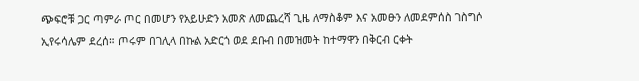ጭፍሮቹ ጋር ጣምራ ጦር በመሆን የአይሁድን አመጽ ለመጨረሻ ጊዜ ለማስቆም እና አመፁን ለመደምሰስ ገስግሶ ኢየሩሳሌም ደረሰ። ጦሩም በገሊላ በኩል አድርጎ ወደ ደቡብ በመዝመት ከተማዋን በቅርብ ርቀት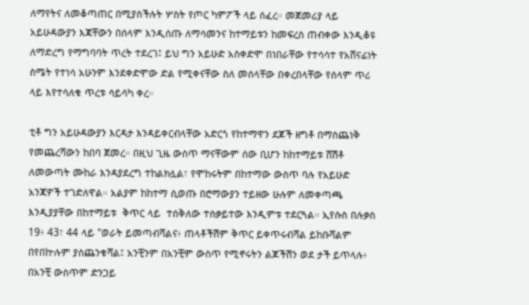ለማየትና ለመቆጣጠር በሚያስችሉት ሦስት የጦር ካምፖች ላይ ሰፈረ። መጀመሪያ ላይ አይሁዳውያን እጃቸውን በሰላም እንዲሰጡ ለማሳመንና ከተማይቱን ከመፍረስ ጠብቀው እንዲቆዩ ለማድረግ የማግባባት ጥረት ተደረገ፤ ይህ ግን አይሁድ አስቀድሞ በነበራቸው የተሳሳተ የአሸናፊነት ስሜት የተነሳ አሁንም እንደቀድሞው ድል የሚቀናቸው ስለ መሰላቸው በቀረበላቸው የሰላም ጥሪ ላይ እየተሳለቁ ጥረቱ ሳይሳካ ቀረ።

ቲቶ ግን አይሁዳውያን እርዳታ እንዳይቀርብላቸው አድርጎ የከተማዋን ደጆች ዘግቶ በማስጨነቅ የመጨረሻውን ከበባ ጀመረ። በዚህ ጊዜ ውስጥ ማናቸውም ሰው ቢሆን ከከተማይቱ ሸሽቶ ለመውጣት ሙከራ እንዳያደረግ ተከልክሏል፣ የሞከሩትም በከተማው ውስጥ ባሉ የአይሁድ አንጃዎች ተገድለዋል። አልያም ከከተማ ሲወጡ በሮማውያን ተይዘው ሁሉም ለመቀጣጫ እንዲያያቸው በከተማይቱ  ቅጥር ላይ  ተሰቅለው ተሰቃይተው እንዲምቱ ተደርጓል። ኢየሱስ በሉቃስ 19፥ 43፣ 44 ላይ "ወራት ይመጣብሻልና፥ ጠላቶችሽም ቅጥር ይቀጥሩብሻል ይከቡሻልም በየበኵሉም ያስጨንቁሻል፤ አንቺንም በአንቺም ውስጥ የሚኖሩትን ልጆችሽን ወደ ታች ይጥላሉ፥ በአንቺ ውስጥም ድንጋይ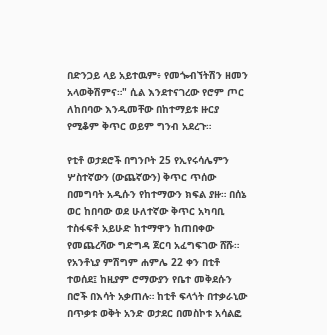በድንጋይ ላይ አይተዉም፥ የመጐብኘትሽን ዘመን አላወቅሽምና።" ሲል እንደተናገረው የሮም ጦር ለከበባው እንዲመቸው በከተማይቱ ዙርያ የሚቆም ቅጥር ወይም ግንብ አደረጉ።

የቲቶ ወታደሮች በግንቦት 25 የኢየሩሳሌምን ሦስተኛውን (ውጨኛውን) ቅጥር ጥሰው በመግባት አዲሱን የከተማውን ክፍል ያዙ። በሰኔ ወር ከበባው ወደ ሁለተኛው ቅጥር አካባቢ ተስፋፍቶ አይሁድ ከተማዋን ከጠበቀው የመጨረሻው ግድግዳ ጀርባ አፈግፍገው ሸሹ። የአንቶኒያ ምሽግም ሐምሌ 22 ቀን በቲቶ ተወሰደ፤ ከዚያም ሮማውያን የቤተ መቅደሱን በሮች በእሳት አቃጠሉ። ከቲቶ ፍላጎት በተቃራኒው በጥቃቱ ወቅት አንድ ወታደር በመስኮቱ አሳልፎ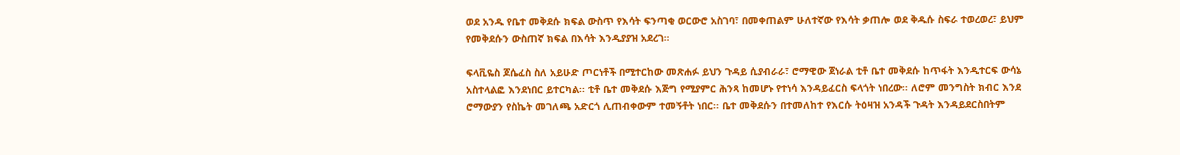ወደ አንዱ የቤተ መቅደሱ ክፍል ውስጥ የእሳት ፍንጣቂ ወርውሮ አስገባ፣ በመቀጠልም ሁለተኛው የእሳት ቃጠሎ ወደ ቅዱሱ ስፍራ ተወረወረ፣ ይህም የመቅደሱን ውስጠኛ ክፍል በእሳት እንዲያያዝ አደረገ።

ፍላቪዬስ ጆሴፈስ ስለ አይሁድ ጦርነቶች በሚተርከው መጽሐፉ ይህን ጉዳይ ሲያብራራ፣ ሮማዊው ጀነራል ቲቶ ቤተ መቅደሱ ከጥፋት እንዲተርፍ ውሳኔ አስተላልፎ እንደነበር ይተርካል፡፡ ቲቶ ቤተ መቅደሱ እጅግ የሚያምር ሕንጻ ከመሆኑ የተነሳ እንዳይፈርስ ፍላጎት ነበረው፡፡ ለሮም መንግስት ክብር እንደ ሮማውያን የስኬት መገለጫ አድርጎ ሊጠብቀውም ተመኝቶት ነበር፡፡ ቤተ መቅደሱን በተመለከተ የእርሱ ትዕዛዝ አንዳች ጉዳት እንዳይደርስበትም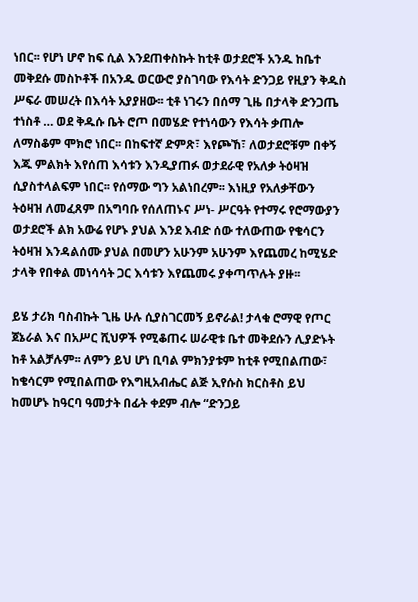ነበር፡፡ የሆነ ሆኖ ከፍ ሲል እንደጠቀስኩት ከቲቶ ወታደሮች አንዱ ከቤተ መቅደሱ መስኮቶች በአንዱ ወርውሮ ያስገባው የእሳት ድንጋይ የዚያን ቅዱስ ሥፍራ መሠረት በእሳት አያያዘው፡፡ ቲቶ ነገሩን በሰማ ጊዜ በታላቅ ድንጋጤ ተነስቶ … ወደ ቅዱሱ ቤት ሮጦ በመሄድ የተነሳውን የእሳት ቃጠሎ ለማስቆም ሞክሮ ነበር፡፡ በከፍተኛ ድምጽ፣ እየጮኸ፣ ለወታደሮቹም በቀኝ እጁ ምልክት እየሰጠ እሳቱን እንዲያጠፉ ወታደራዊ የአለቃ ትዕዛዝ ሲያስተላልፍም ነበር፡፡ የሰማው ግን አልነበረም፡፡ እነዚያ የአለቃቸውን ትዕዛዝ ለመፈጸም በአግባቡ የሰለጠኑና ሥነ- ሥርዓት የተማሩ የሮማውያን ወታደሮች ልክ አውሬ የሆኑ ያህል እንደ እብድ ሰው ተለውጠው የቄሳርን ትዕዛዝ እንዳልሰሙ ያህል በመሆን አሁንም አሁንም እየጨመረ ከሚሄድ ታላቅ የበቀል መነሳሳት ጋር እሳቱን እየጨመሩ ያቀጣጥሉት ያዙ፡፡

ይሄ ታሪክ ባስብኩት ጊዜ ሁሉ ሲያስገርመኝ ይኖራል! ታላቁ ሮማዊ የጦር ጀኔራል እና በአሥር ሺህዎች የሚቆጠሩ ሠራዊቱ ቤተ መቅደሱን ሊያድኑት ከቶ አልቻሉም፡፡ ለምን ይህ ሆነ ቢባል ምክንያቱም ከቲቶ የሚበልጠው፣ ከቄሳርም የሚበልጠው የእግዚአብሔር ልጅ ኢየሱስ ክርስቶስ ይህ ከመሆኑ ከዓርባ ዓመታት በፊት ቀደም ብሎ “ድንጋይ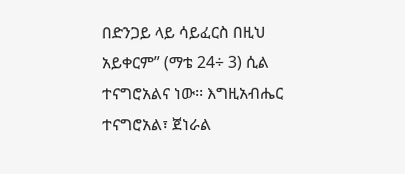በድንጋይ ላይ ሳይፈርስ በዚህ አይቀርም” (ማቴ 24÷ 3) ሲል ተናግሮአልና ነው፡፡ እግዚአብሔር ተናግሮአል፣ ጀነራል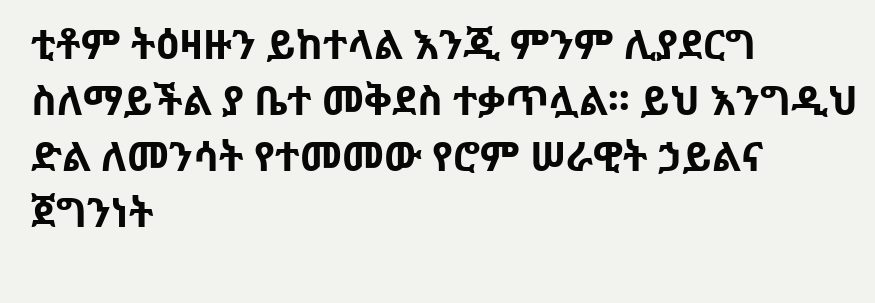ቲቶም ትዕዛዙን ይከተላል እንጂ ምንም ሊያደርግ ስለማይችል ያ ቤተ መቅደስ ተቃጥሏል፡፡ ይህ እንግዲህ ድል ለመንሳት የተመመው የሮም ሠራዊት ኃይልና ጀግንነት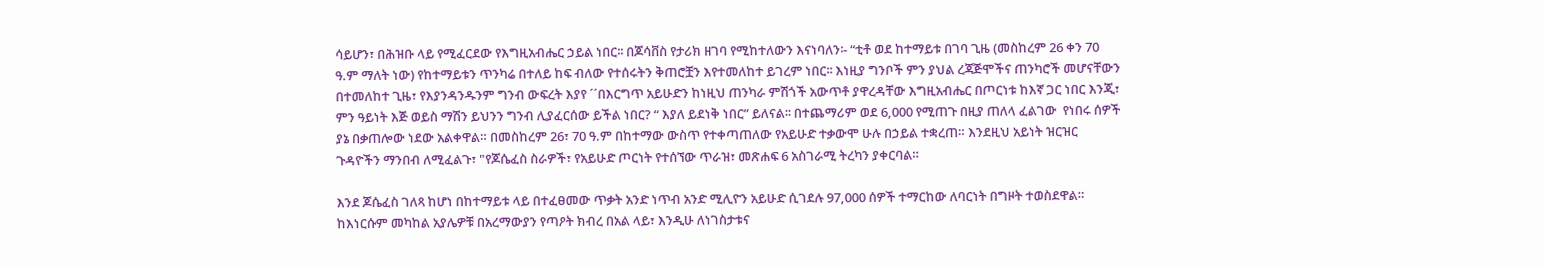ሳይሆን፣ በሕዝቡ ላይ የሚፈርደው የእግዚአብሔር ኃይል ነበር፡፡ በጆሳቨስ የታሪክ ዘገባ የሚከተለውን እናነባለን፡- “ቲቶ ወደ ከተማይቱ በገባ ጊዜ (መስከረም 26 ቀን 70 ዓ.ም ማለት ነው) የከተማይቱን ጥንካሬ በተለይ ከፍ ብለው የተሰሩትን ቅጠሮቿን እየተመለከተ ይገረም ነበር፡፡ እነዚያ ግንቦች ምን ያህል ረጃጅሞችና ጠንካሮች መሆናቸውን በተመለከተ ጊዜ፣ የእያንዳንዱንም ግንብ ውፍረት እያየ ´´በእርግጥ አይሁድን ከነዚህ ጠንካራ ምሽጎች አውጥቶ ያዋረዳቸው እግዚአብሔር በጦርነቱ ከእኛ ጋር ነበር እንጂ፣ ምን ዓይነት እጅ ወይስ ማሽን ይህንን ግንብ ሊያፈርሰው ይችል ነበር? “ እያለ ይደነቅ ነበር” ይለናል፡፡ በተጨማሪም ወደ 6,000 የሚጠጉ በዚያ ጠለላ ፈልገው  የነበሩ ሰዎች ያኔ በቃጠሎው ነደው አልቀዋል። በመስከረም 26፣ 70 ዓ.ም በከተማው ውስጥ የተቀጣጠለው የአይሁድ ተቃውሞ ሁሉ በኃይል ተቋረጠ። እንደዚህ አይነት ዝርዝር ጉዳዮችን ማንበብ ለሚፈልጉ፣ "የጆሴፈስ ስራዎች፣ የአይሁድ ጦርነት የተሰኘው ጥራዝ፣ መጽሐፍ 6 አስገራሚ ትረካን ያቀርባል።

እንደ ጆሴፈስ ገለጻ ከሆነ በከተማይቱ ላይ በተፈፀመው ጥቃት አንድ ነጥብ አንድ ሚሊዮን አይሁድ ሲገደሉ 97,000 ሰዎች ተማርከው ለባርነት በግዞት ተወስደዋል። ከእነርሱም መካከል አያሌዎቹ በአረማውያን የጣዖት ክብረ በአል ላይ፣ እንዲሁ ለነገስታቱና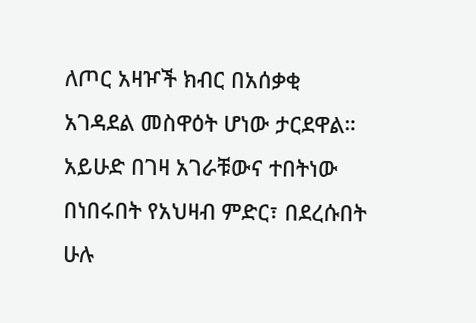ለጦር አዛዦች ክብር በአሰቃቂ አገዳደል መስዋዕት ሆነው ታርደዋል። አይሁድ በገዛ አገራቹውና ተበትነው በነበሩበት የአህዛብ ምድር፣ በደረሱበት ሁሉ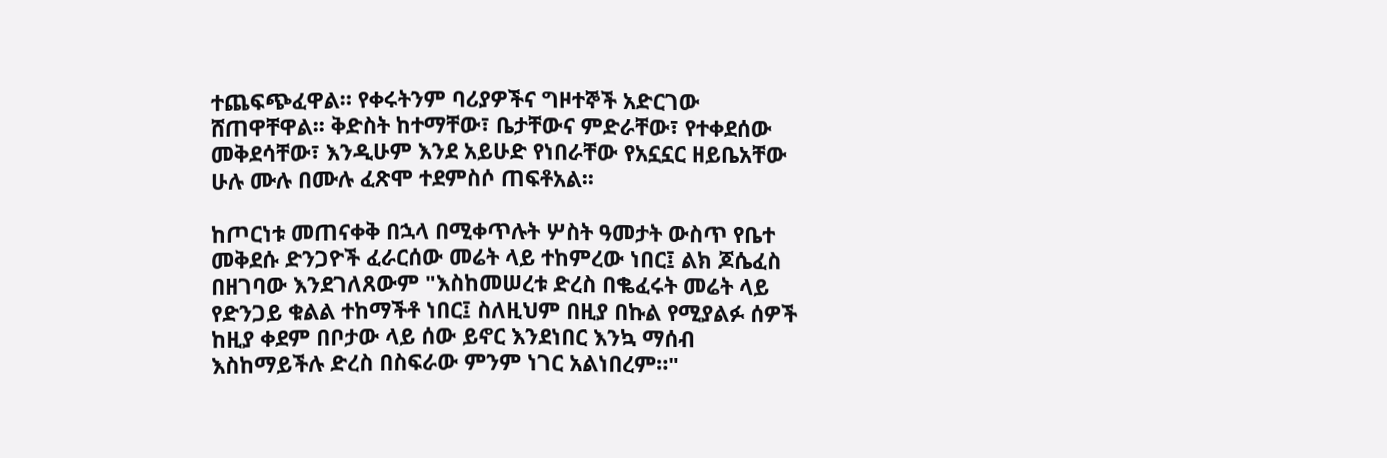ተጨፍጭፈዋል። የቀሩትንም ባሪያዎችና ግዞተኞች አድርገው ሸጠዋቸዋል፡፡ ቅድስት ከተማቸው፣ ቤታቸውና ምድራቸው፣ የተቀደሰው መቅደሳቸው፣ እንዲሁም እንደ አይሁድ የነበራቸው የአኗኗር ዘይቤአቸው ሁሉ ሙሉ በሙሉ ፈጽሞ ተደምስሶ ጠፍቶአል፡፡

ከጦርነቱ መጠናቀቅ በኋላ በሚቀጥሉት ሦስት ዓመታት ውስጥ የቤተ መቅደሱ ድንጋዮች ፈራርሰው መሬት ላይ ተከምረው ነበር፤ ልክ ጆሴፈስ በዘገባው እንደገለጸውም "እስከመሠረቱ ድረስ በቈፈሩት መሬት ላይ የድንጋይ ቁልል ተከማችቶ ነበር፤ ስለዚህም በዚያ በኩል የሚያልፉ ሰዎች ከዚያ ቀደም በቦታው ላይ ሰው ይኖር እንደነበር እንኳ ማሰብ እስከማይችሉ ድረስ በስፍራው ምንም ነገር አልነበረም።"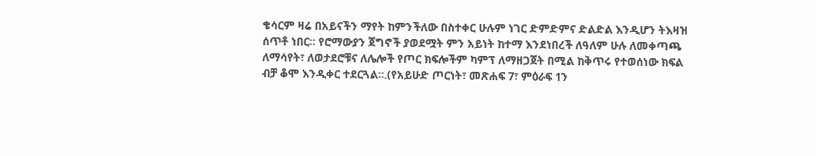ቄሳርም ዛሬ በአይናችን ማየት ከምንችለው በስተቀር ሁሉም ነገር ድምድምና ድልድል እንዲሆን ትእዛዝ ሰጥቶ ነበር። የሮማውያን ጀግኖች ያወደሟት ምን አይነት ከተማ እንደነበረች ለዓለም ሁሉ ለመቀጣጫ ለማሳየት፣ ለወታደሮቹና ለሌሎች የጦር ክፍሎችም ካምፕ ለማዘጋጀት በሚል ከቅጥሩ የተወሰነው ክፍል ብቻ ቆሞ እንዲቀር ተደርጓል።.(የአይሁድ ጦርነት፣ መጽሐፍ 7፣ ምዕራፍ 1ን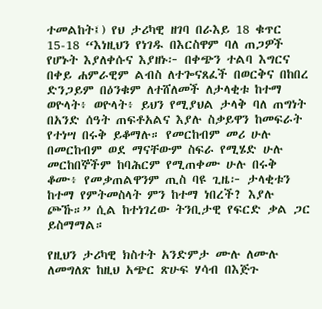ተመልከት፤) የህ ታሪካዊ ዘገባ በራእይ 18 ቁጥር 15-18 “እነዚህን የነገዱ በእርስዋም ባለ ጠጋዎች የሆኑት እያለቀሱና እያዘኑ፦ በቀጭን ተልባ እግርና በቀይ ሐምራዊም ልብስ ለተጐናጸፈች በወርቅና በከበረ ድንጋይም በዕንቁም ለተሸለመች ለታላቂቱ ከተማ ወዮላት፥ ወዮላት፥ ይህን የሚያህል ታላቅ ባለ ጠግነት በአንድ ሰዓት ጠፍቶአልና እያሉ ስቃይዋን ከመፍራት የተነሣ በሩቅ ይቆማሉ። የመርከብም መሪ ሁሉ በመርከብም ወደ ማናቸውም ስፍራ የሚሄድ ሁሉ መርከበኞችም ከባሕርም የሚጠቀሙ ሁሉ በሩቅ ቆሙ፥ የመቃጠልዋንም ጢስ ባዩ ጊዜ፦ ታላቂቱን ከተማ የምትመስላት ምን ከተማ ነበረች? እያሉ ጮኹ።” ሲል ከተነገረው ትንቢታዊ የፍርድ ቃል ጋር ይስማማል።

የዚህን ታሪካዊ ክስተት አንድምታ ሙሉ ለሙሉ ለመግለጽ ከዚህ አጭር ጽሁፍ ሃሳብ በእጅጉ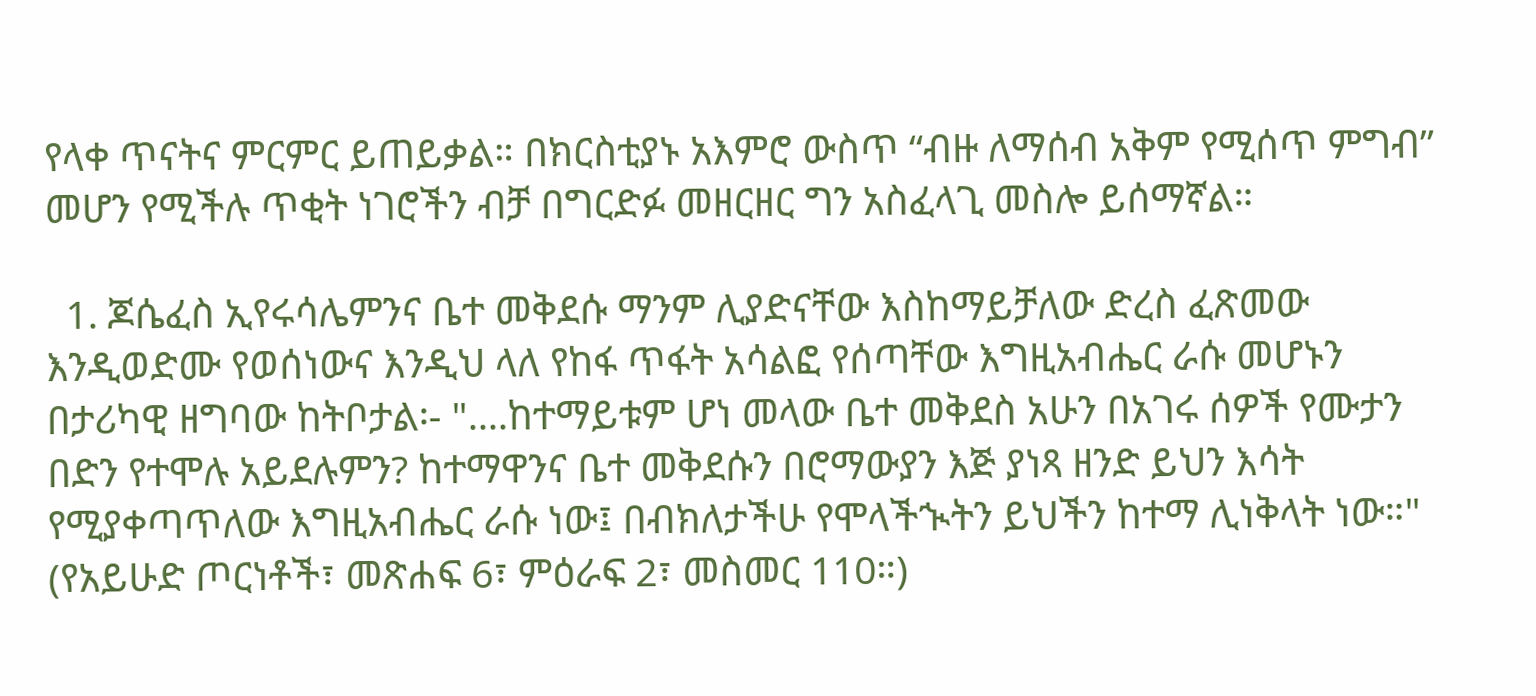የላቀ ጥናትና ምርምር ይጠይቃል። በክርስቲያኑ አእምሮ ውስጥ “ብዙ ለማሰብ አቅም የሚሰጥ ምግብ” መሆን የሚችሉ ጥቂት ነገሮችን ብቻ በግርድፉ መዘርዘር ግን አስፈላጊ መስሎ ይሰማኛል።

  1. ጆሴፈስ ኢየሩሳሌምንና ቤተ መቅደሱ ማንም ሊያድናቸው እስከማይቻለው ድረስ ፈጽመው እንዲወድሙ የወሰነውና እንዲህ ላለ የከፋ ጥፋት አሳልፎ የሰጣቸው እግዚአብሔር ራሱ መሆኑን በታሪካዊ ዘግባው ከትቦታል፡- "....ከተማይቱም ሆነ መላው ቤተ መቅደስ አሁን በአገሩ ሰዎች የሙታን በድን የተሞሉ አይደሉምን? ከተማዋንና ቤተ መቅደሱን በሮማውያን እጅ ያነጻ ዘንድ ይህን እሳት የሚያቀጣጥለው እግዚአብሔር ራሱ ነው፤ በብክለታችሁ የሞላችኊትን ይህችን ከተማ ሊነቅላት ነው።" (የአይሁድ ጦርነቶች፣ መጽሐፍ 6፣ ምዕራፍ 2፣ መስመር 110።)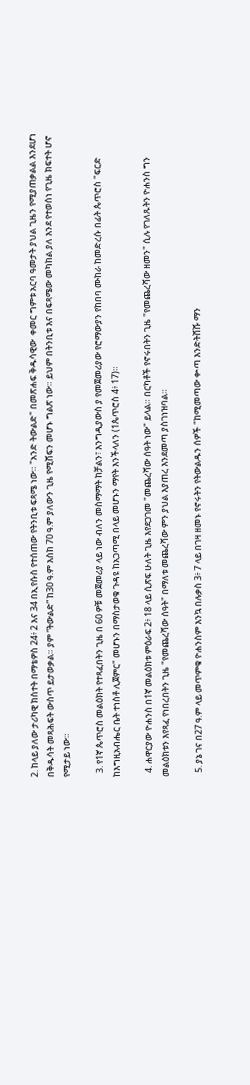2. ከላይ ያለው ታሪካዊ ክስተት በማቴዎስ 24፥ 2 እና 34 በኢየሱስ የተሰጠው የትንቢቱ ፍጻሜ ነው። "አንድ ትውልድ" በመጽሐፍ ቅዱሳዊው  ቀመር ግምቱ አርባ ዓመታት ያህል ጊዜን የሚያጠቃልል እንደሆነ በቅዱሳት መጻሕፍት ውስጥ ይታወቃል። ያም “ትውልድ” ከ30 ዓ.ም እስከ 70 ዓ.ም ያለውን ጊዜ የሚሸፍን መሆኑ ግልጽ ነው። ይህም በትንቢቱ እና በፍጻሜው መካከል ያለ እንደ የተወሰነ የጊዜ ክፍተት ሆኖ የሚታይ ነው።

  3. የ1ኛ ጴጥሮስ መልዕክት የተጻፈበትን ጊዜ በ 60 ዎቹ መጀመሪያ ላይ ነው ብለን መስማማት ከቻልን፣ እንግዲያውስ ያ የመጀመሪያው የሮማውያን የከበባ ሙከራ ከመድረሱ በፊት ጴጥሮስ "ፍርድ ከእግዚአብሔር ቤት ተነስቶ ሊጀምር" መሆኑን በማስታወቁ ጉዳዩ ከአጋጣሚ በላይ መሆኑን ማየት እንችላለን (1ጴጥሮስ 4፥ 17)።

  4. ሐዋርያው ዮሐንስ በ1ኛ መልዕክቱ ምዕራፍ 2፥ 18 ላይ ሲጽፍ ሁለት ጊዜ እየደጋገመ "መጨረሻው ሰዓት ነው" ይላል። በርካቶች የኖሩበትን ጊዜ "የመጨረሻው ዘመን" ሲሉ የገለጹትን ዮሐንስ ግን መልዕክቱን እየጻፈ የነበረበትን ጊዜ "የመጨረሻው ሰዓት" በማለቱ መጨረሻው ምን ያህል እያጠረ እንደመጣ ያስገነዝባል።

  5. ያኔ ገና በ27 ዓ.ም ላይ መጥምቁ ዮሐንስም እንኳ በሉቃስ 3፥ 7 ላይ በገዛ ዘመኑ የኖሩትን የትውልዱን ሰዎች "ከሚመጣው ቍጣ እንድትሸሹ ማን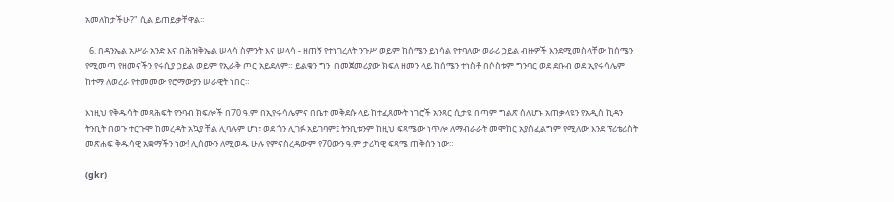አመለከታችሁ?" ሲል ይጠይቃቸዋል።

  6. በዳንኤል አሥራ አንድ እና በሕዝቅኤል ሠላሳ ስምንት እና ሠላሳ - ዘጠኝ የተነገረለት ንጉሥ ወይም ከሰሜን ይነሳል የተባለው ወራሪ ኃይል ብዙዎች እንደሚመስላቸው ከሰሜን የሚመጣ የዘመናችን የሩሲያ ኃይል ወይም የኢራቅ ጦር አይደለም። ይልቁን ግን  በመጀመሪያው ክፍለ ዘመን ላይ ከሰሜን ተነስቶ በሶስቱም ግንባር ወደ ደቡብ ወደ ኢየሩሳሌም ከተማ ለወረራ የተመመው የሮማውያን ሠራዊት ነበር።

እነዚህ የቅዱሳት መጻሕፍት የንባብ ክፍሎች በ70 ዓ.ም በኢየሩሳሌምና በቤተ መቅደሱ ላይ ከተፈጸሙት ነገሮች አንጻር ሲታዩ በጣም ግልጽ ስለሆኑ አጠቃላዩን የአዲስ ኪዳን ትንቢት በወጉ ተርጉሞ ከመረዳት አኳያ ቸል ሊባሉም ሆነ፣ ወደ ጎን ሊገፉ አይገባም፤ ትንቢቱንም ከዚህ ፍጻሜው ነጥሎ ለማብራራት መሞከር አያስፈልግም የሚለው እንደ ፕሪቴሪስት መጽሐፍ ቅዱሳዊ አቋማችን ነው! ሊሰሙን ለሚወዱ ሁሉ የምናስረዳውም የ70ውን ዓ.ም ታሪካዊ ፍጻሜ ጠቅሰን ነው።

(gkr)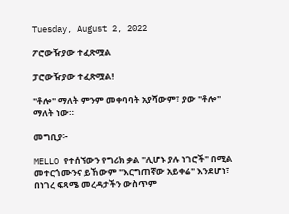Tuesday, August 2, 2022

ፖሮውዥያው ተፈጽሟል

ፓሮውዥያው ተፈጽሟል!

"ቶሎ" ማለት ምንም መቀባባት አያሻውም፣ ያው "ቶሎ" ማለት ነው።

መግቢያ፦

MELLO የተሰኘውን የግሪክ ቃል "ሊሆኑ ያሉ ነገሮች" በሚል መተርጎሙንና ይኸውም "እርግጠኛው አይቀሬ" እንደሆነ፣ በነገረ ፍጻሜ መረዳታችን ውስጥም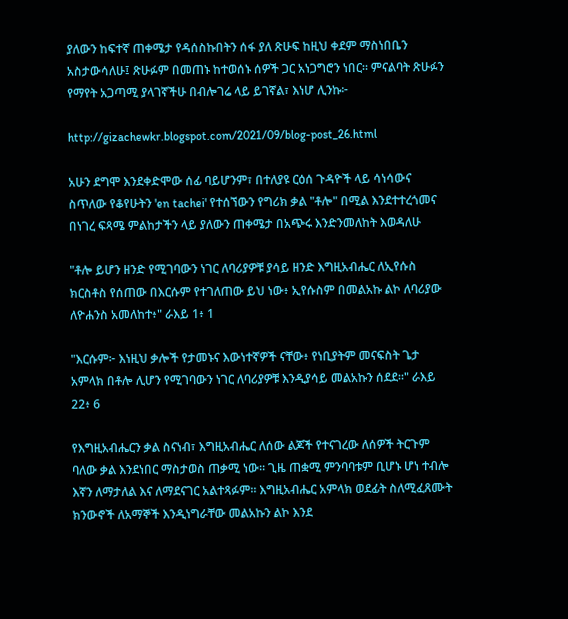ያለውን ከፍተኛ ጠቀሜታ የዳሰስኩበትን ሰፋ ያለ ጽሁፍ ከዚህ ቀደም ማስነበቤን አስታውሳለሁ፤ ጽሁፉም በመጠኑ ከተወሰኑ ሰዎች ጋር አነጋግሮን ነበር። ምናልባት ጽሁፉን የማየት አጋጣሚ ያላገኛችሁ በብሎገሬ ላይ ይገኛል፣ እነሆ ሊንኩ፦

http://gizachewkr.blogspot.com/2021/09/blog-post_26.html

አሁን ደግሞ እንደቀድሞው ሰፊ ባይሆንም፣ በተለያዩ ርዕሰ ጉዳዮች ላይ ሳነሳውና ስጥለው የቆየሁትን 'en tachei' የተሰኘውን የግሪክ ቃል "ቶሎ" በሚል እንደተተረጎመና በነገረ ፍጻሜ ምልከታችን ላይ ያለውን ጠቀሜታ በአጭሩ እንድንመለከት እወዳለሁ

"ቶሎ ይሆን ዘንድ የሚገባውን ነገር ለባሪያዎቹ ያሳይ ዘንድ እግዚአብሔር ለኢየሱስ ክርስቶስ የሰጠው በእርሱም የተገለጠው ይህ ነው፥ ኢየሱስም በመልአኩ ልኮ ለባሪያው ለዮሐንስ አመለከተ፥" ራእይ 1፥ 1

"እርሱም፦ እነዚህ ቃሎች የታመኑና እውነተኛዎች ናቸው፥ የነቢያትም መናፍስት ጌታ አምላክ በቶሎ ሊሆን የሚገባውን ነገር ለባሪያዎቹ እንዲያሳይ መልአኩን ሰደደ።" ራእይ 22፥ 6

የእግዚአብሔርን ቃል ስናነብ፣ እግዚአብሔር ለሰው ልጆች የተናገረው ለሰዎች ትርጉም ባለው ቃል እንደነበር ማስታወስ ጠቃሚ ነው። ጊዜ ጠቋሚ ምንባባቱም ቢሆኑ ሆነ ተብሎ እኛን ለማታለል እና ለማደናገር አልተጻፉም። እግዚአብሔር አምላክ ወደፊት ስለሚፈጸሙት ክንውኖች ለአማኞች እንዲነግራቸው መልአኩን ልኮ እንደ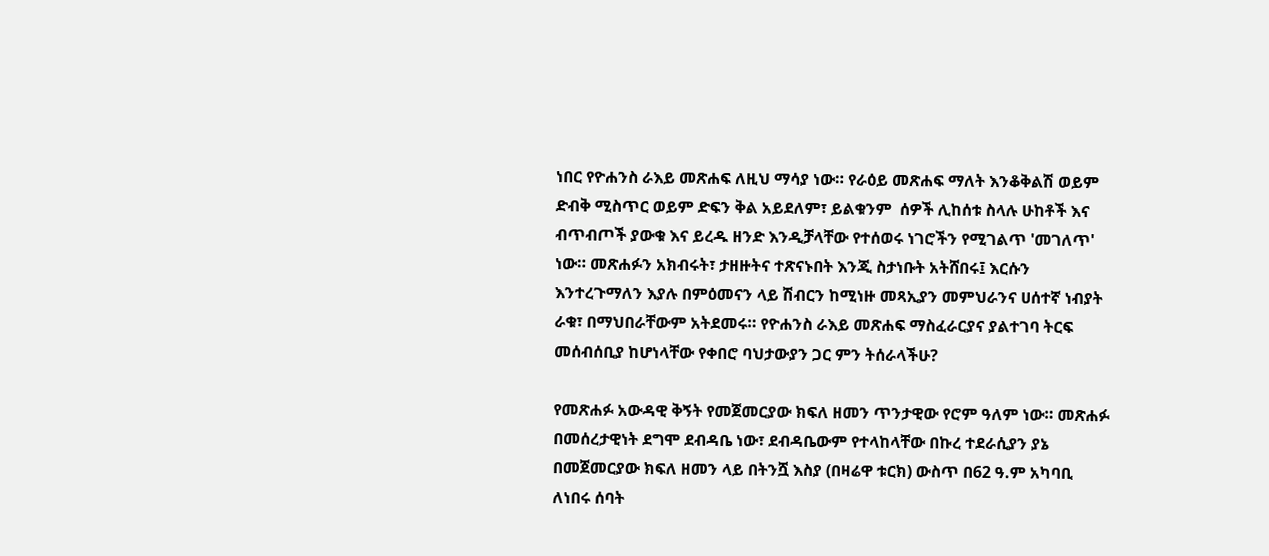ነበር የዮሐንስ ራእይ መጽሐፍ ለዚህ ማሳያ ነው። የራዕይ መጽሐፍ ማለት እንቆቅልሽ ወይም ድብቅ ሚስጥር ወይም ድፍን ቅል አይደለም፣ ይልቁንም  ሰዎች ሊከሰቱ ስላሉ ሁከቶች እና ብጥብጦች ያውቁ እና ይረዱ ዘንድ እንዲቻላቸው የተሰወሩ ነገሮችን የሚገልጥ 'መገለጥ' ነው። መጽሐፉን አክብሩት፣ ታዘዙትና ተጽናኑበት እንጂ ስታነቡት አትሸበሩ፤ እርሱን እንተረጉማለን እያሉ በምዕመናን ላይ ሽብርን ከሚነዙ መጻኢያን መምህራንና ሀሰተኛ ነብያት ራቁ፣ በማህበራቸውም አትደመሩ። የዮሐንስ ራእይ መጽሐፍ ማስፈራርያና ያልተገባ ትርፍ መሰብሰቢያ ከሆነላቸው የቀበሮ ባህታውያን ጋር ምን ትሰራላችሁ?

የመጽሐፉ አውዳዊ ቅኝት የመጀመርያው ክፍለ ዘመን ጥንታዊው የሮም ዓለም ነው። መጽሐፉ በመሰረታዊነት ደግሞ ደብዳቤ ነው፣ ደብዳቤውም የተላከላቸው በኩረ ተደራሲያን ያኔ በመጀመርያው ክፍለ ዘመን ላይ በትንሿ እስያ (በዛሬዋ ቱርክ) ውስጥ በ62 ዓ.ም አካባቢ ለነበሩ ሰባት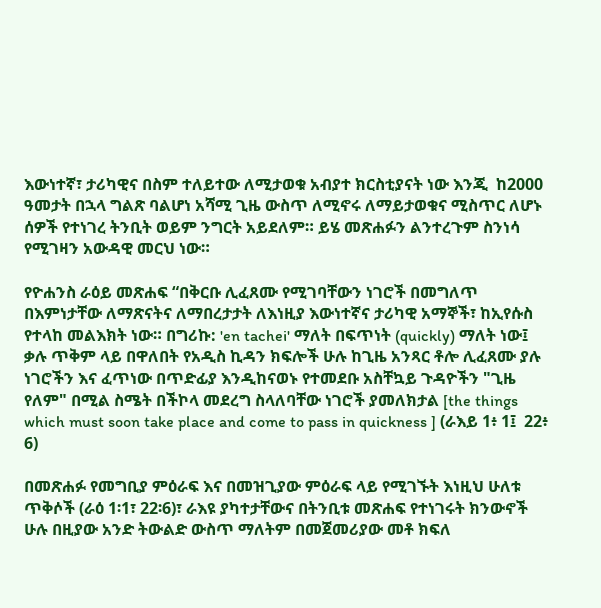እውነተኛ፣ ታሪካዊና በስም ተለይተው ለሚታወቁ አብያተ ክርስቲያናት ነው እንጂ  ከ2000 ዓመታት በኋላ ግልጽ ባልሆነ አሻሚ ጊዜ ውስጥ ለሚኖሩ ለማይታወቁና ሚስጥር ለሆኑ ሰዎች የተነገረ ትንቢት ወይም ንግርት አይደለም። ይሄ መጽሐፉን ልንተረጉም ስንነሳ የሚገዛን አውዳዊ መርህ ነው።

የዮሐንስ ራዕይ መጽሐፍ “በቅርቡ ሊፈጸሙ የሚገባቸውን ነገሮች በመግለጥ በእምነታቸው ለማጽናትና ለማበረታታት ለእነዚያ እውነተኛና ታሪካዊ አማኞች፣ ከኢየሱስ የተላከ መልእክት ነው። በግሪኩ: 'en tachei' ማለት በፍጥነት (quickly) ማለት ነው፤ ቃሉ ጥቅም ላይ በዋለበት የአዲስ ኪዳን ክፍሎች ሁሉ ከጊዜ አንጻር ቶሎ ሊፈጸሙ ያሉ ነገሮችን እና ፈጥነው በጥድፊያ እንዲከናወኑ የተመደቡ አስቸኳይ ጉዳዮችን "ጊዜ የለም" በሚል ስሜት በችኮላ መደረግ ስላለባቸው ነገሮች ያመለክታል [the things which must soon take place and come to pass in quickness ] (ራእይ 1፥ 1፤  22፥ 6)

በመጽሐፉ የመግቢያ ምዕራፍ እና በመዝጊያው ምዕራፍ ላይ የሚገኙት እነዚህ ሁለቱ ጥቅሶች (ራዕ 1፡1፣ 22፡6)፣ ራእዩ ያካተታቸውና በትንቢቱ መጽሐፍ የተነገሩት ክንውኖች ሁሉ በዚያው አንድ ትውልድ ውስጥ ማለትም በመጀመሪያው መቶ ክፍለ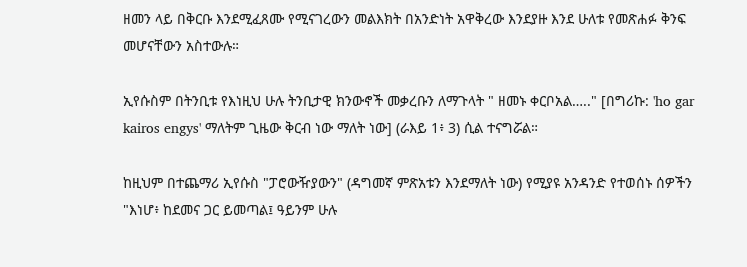ዘመን ላይ በቅርቡ እንደሚፈጸሙ የሚናገረውን መልእክት በአንድነት አዋቅረው እንደያዙ እንደ ሁለቱ የመጽሐፉ ቅንፍ መሆናቸውን አስተውሉ።

ኢየሱስም በትንቢቱ የእነዚህ ሁሉ ትንቢታዊ ክንውኖች መቃረቡን ለማጉላት " ዘመኑ ቀርቦአል….." [በግሪኩ: 'ho gar kairos engys' ማለትም ጊዜው ቅርብ ነው ማለት ነው] (ራእይ 1፥ 3) ሲል ተናግሯል።

ከዚህም በተጨማሪ ኢየሱስ "ፓሮውዥያውን" (ዳግመኛ ምጽአቱን እንደማለት ነው) የሚያዩ አንዳንድ የተወሰኑ ሰዎችን "እነሆ፥ ከደመና ጋር ይመጣል፤ ዓይንም ሁሉ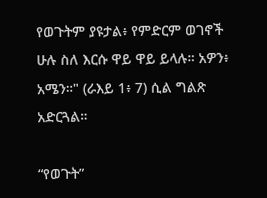የወጉትም ያዩታል፥ የምድርም ወገኖች ሁሉ ስለ እርሱ ዋይ ዋይ ይላሉ። አዎን፥ አሜን።" (ራእይ 1፥ 7) ሲል ግልጽ አድርጓል።

“የወጉት”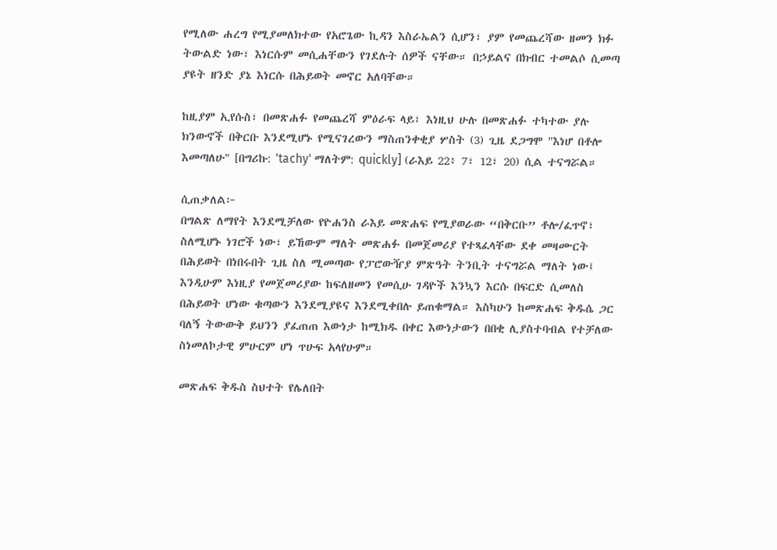የሚለው ሐረግ የሚያመለክተው የአሮጌው ኪዳን እስራኤልን ሲሆን፣ ያም የመጨረሻው ዘመን ክፉ ትውልድ ነው፣ እነርሱም መሲሐቸውን የገደሉት ሰዎች ናቸው። በኃይልና በክብር ተመልሶ ሲመጣ ያዩት ዘንድ ያኔ እነርሱ በሕይወት መኖር አለባቸው።

ከዚያም ኢየሱስ፣ በመጽሐፉ የመጨረሻ ምዕራፍ ላይ፣ እነዚህ ሁሉ በመጽሐፉ ተካተው ያሉ ክንውኖች በቅርቡ እንደሚሆኑ የሚናገረውን ማስጠንቀቂያ ሦስት (3) ጊዜ ደጋግሞ "እነሆ በቶሎ እመጣለሁ" [በግሪኩ: 'tachy' ማለትም: quickly] (ራእይ 22፥ 7፣ 12፣ 20) ሲል ተናግሯል።

ሲጠቃለል፦
በግልጽ ለማየት እንደሚቻለው የዮሐንስ ራእይ መጽሐፍ የሚያወራው “በቅርቡ” ቶሎ/ፈጥኖ፣ ስለሚሆኑ ነገሮች ነው፣ ይኸውም ማለት መጽሐፉ በመጀመሪያ የተጻፈላቸው ደቀ መዛሙርት በሕይወት በነበሩበት ጊዜ ስለ ሚመጣው የፓሮውዥያ ምጽዓት ትንቢት ተናግሯል ማለት ነው፤ እንዲሁም እነዚያ የመጀመሪያው ከፍለዘመን የመሲሁ ገዳዮች እንኳን እርሱ በፍርድ ሲመለስ በሕይወት ሆነው ቁጣውን እንደሚያዩና እንደሚቀበሉ ይጠቁማል። እስካሁን ከመጽሐፍ ቅዱሴ ጋር ባለኝ ትውውቅ ይህንን ያፈጠጠ እውነታ ከሚክዱ በቀር እውነታውን በበቂ ሊያስተባብል የተቻለው ስነመለኮታዊ ምሁርም ሆነ ጥሁፍ አላየሁም።

መጽሐፍ ቅዱስ ስህተት የሌለበት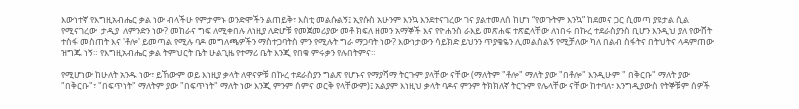እውነተኛ የእግዚአብሔር ቃል ነው ብላችሁ የምታምኑ ወንድሞችን ልጠይቅ፣ እስቲ መልሱልኝ፤ ኢየሱስ አሁንም እንኳ እንደተናገረው ገና ያልተመለሰ ከሆነ “የወጉትም እንኳ” ከደመና ጋር ሲመጣ ያዩታል ሲል የሚናገረው  ታዲያ  ለምንድን ነው? መከራና ግፍ ለሚቀበሉ ለነዚያ ለድሆቹ የመጀመሪያው መቶ ክፍለ ዘመን አማኞች እና የዮሐንስ ራእይ መጽሐፍ ተጽፎላቸው ለነበሩ በኩረ ተደራስያንስ ቢሆን እንዲህ ያለ የውሸት ተስፋ መስጠት እና 'ቶሎ' ይመጣል የሚሉ ባዶ መግለጫዎችን ማስተጋባትስ ምን የሚሉት ግራ ማጋባት ነው? እውነታውን ሳይክድ ይህንን ጥያቄዬን ሊመልስልኝ የሚቻለው ካለ በልብ ስፋትና በትህትና ላዳምጠው ዝግጁ ነኝ። የእግዚአብሔር ቃል ትምህርት ቤት ሁልጊዜ የተማሪ ቤት እንጂ የበቁ ምሩቃን የሉበትምና።

የሚሆነው ከሁለት አንዱ ነው፣ ይኸውም ወይ እነዚያ ቃላት ለዋናዎቹ በኩረ ተደራስያን ግልጽ የሆኑና የማያሻማ ትርጉም ያላቸው ናቸው (ማለትም "ቶሎ" ማለት ያው "በቶሎ" እንዲሁም " በቅርቡ" ማለት ያው "በቅርቡ"፣ "በፍጥነት" ማለትም ያው "በፍጥነት" ማለት ነው እንጂ ምንም ሰምና ወርቅ የላቸውም)፤ አልያም እነዚህ ቃላት ባዶና ምንም ትክክለኛ ትርጉም የሌላቸው ናቸው ከተባለ፣ እንግዲያውስ የትኞቹም ሰዎች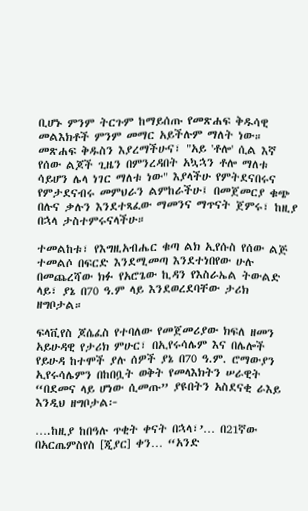ቢሆኑ ምንም ትርጉም ከማይሰጡ የመጽሐፍ ቅዱሳዊ መልእክቶች ምንም መማር አይችሉም ማለት ነው። መጽሐፍ ቅዱስን እያረማችሁና፣ "አይ 'ቶሎ' ሲል እኛ የሰው ልጆች ጊዜን በምንረዳበት አኳኋን ቶሎ ማለቱ ሳይሆን ሌላ ነገር ማለቱ ነው" እያላችሁ የምትደናበሩና የምታደናብሩ መምህራን ልምከራችሁ፤ በመጀመርያ ቁጭ በሉና ቃሉን እንደተጻፈው ማመንና ማጥናት ጀምሩ፣ ከዚያ በኋላ ታስተምሩናላችሁ።

ተመልከቱ፣ የእግዚአብሔር ቁጣ ልክ ኢየሱስ የሰው ልጅ ተመልሶ በፍርድ እንደሚመጣ እንደተነበየው ሁሉ በመጨረሻው ክፉ የአሮጌው ኪዳን የእስራኤል ትውልድ ላይ፣ ያኔ በ70 ዓ.ም ላይ እንደወረደባቸው ታሪክ ዘግቦታል።

ፍላቪየስ ጆሴፈስ የተባለው የመጀመሪያው ክፍለ ዘመን አይሁዳዊ የታሪክ ምሁር፣ በኢየሩሳሌም እና በሌሎች የይሁዳ ከተሞች ያሉ ሰዎች ያኔ በ70 ዓ.ም. ሮማውያን ኢየሩሳሌምን በከበቧት ወቅት የመላእክትን ሠራዊት “በደመና ላይ ሆነው ሲመጡ” ያዩበትን አስደናቂ ራእይ እንዲህ ዘግቦታል፦

….ከዚያ ከበዓሉ ጥቂት ቀናት በኋላ፣’… በ21ኛው በአርጤምስየስ [ጂያር] ቀን… “አንድ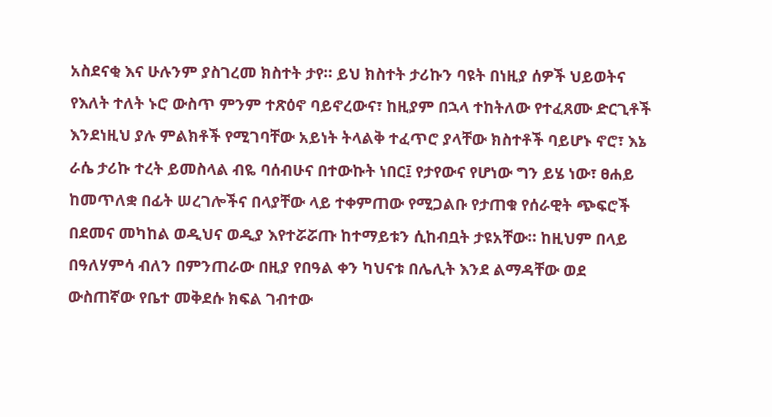አስደናቂ እና ሁሉንም ያስገረመ ክስተት ታየ። ይህ ክስተት ታሪኩን ባዩት በነዚያ ሰዎች ህይወትና የእለት ተለት ኑሮ ውስጥ ምንም ተጽዕኖ ባይኖረውና፣ ከዚያም በኋላ ተከትለው የተፈጸሙ ድርጊቶች እንደነዚህ ያሉ ምልክቶች የሚገባቸው አይነት ትላልቅ ተፈጥሮ ያላቸው ክስተቶች ባይሆኑ ኖሮ፣ እኔ ራሴ ታሪኩ ተረት ይመስላል ብዬ ባሰብሁና በተውኩት ነበር፤ የታየውና የሆነው ግን ይሄ ነው፣ ፀሐይ ከመጥለቋ በፊት ሠረገሎችና በላያቸው ላይ ተቀምጠው የሚጋልቡ የታጠቁ የሰራዊት ጭፍሮች በደመና መካከል ወዲህና ወዲያ እየተሯሯጡ ከተማይቱን ሲከብቧት ታዩአቸው። ከዚህም በላይ በዓለሃምሳ ብለን በምንጠራው በዚያ የበዓል ቀን ካህናቱ በሌሊት እንደ ልማዳቸው ወደ ውስጠኛው የቤተ መቅደሱ ክፍል ገብተው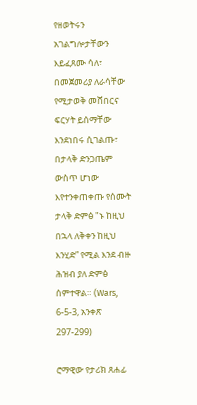የዘወትሩን አገልግሎታቸውን እይፈጸሙ ሳለ፣ በመጀመሪያ ለራሳቸው የሚታወቅ መሸበርና ፍርሃት ይሰማቸው እንደነበሩ ሲገልጡ፣ በታላቅ ድንጋጤም ውስጥ ሆነው እየተንቀጠቀጡ የሰሙት ታላቅ ድምፅ "ኑ ከዚህ በኋላ ለቅቀን ከዚህ እንሂድ” የሚል እንደ ብዙ ሕዝብ ያለ ድምፅ ሰምተዋል። (Wars, 6-5-3, አንቀጽ 297-299)

ሮማዊው የታሪክ ጸሐፊ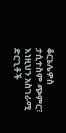ቆርኔሌዎስ ታሲተስም ጭምር፣ እነዚህን አስገራሚ ድርጊቶች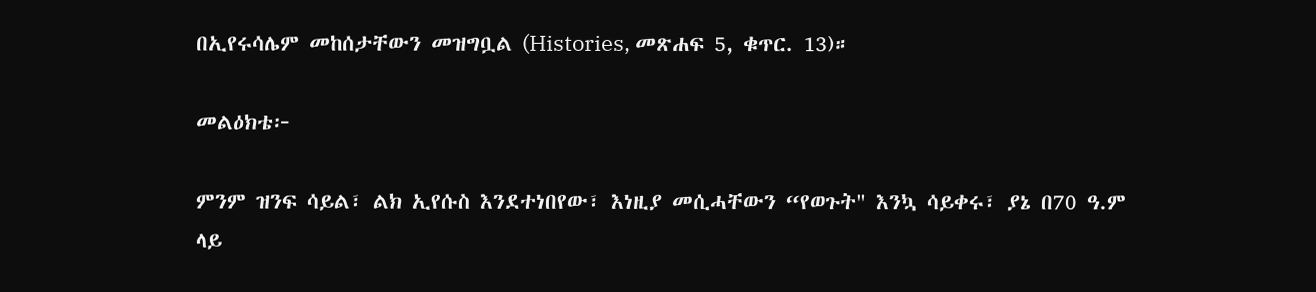በኢየሩሳሌም መከሰታቸውን መዝግቧል (Histories, መጽሐፍ 5, ቁጥር. 13)።

መልዕክቴ፦

ምንም ዝንፍ ሳይል፣ ልክ ኢየሱስ እንደተነበየው፣ እነዚያ መሲሓቸውን “የወጉት" እንኳ ሳይቀሩ፣ ያኔ በ70 ዓ.ም ላይ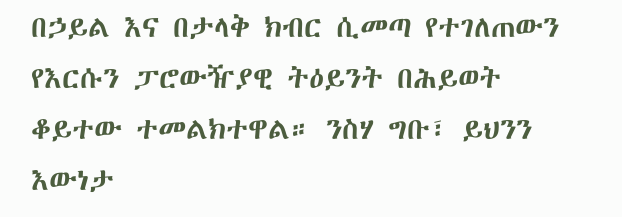በኃይል እና በታላቅ ክብር ሲመጣ የተገለጠውን የእርሱን ፓሮውዥያዊ ትዕይንት በሕይወት ቆይተው ተመልክተዋል። ንስሃ ግቡ፣ ይህንን እውነታ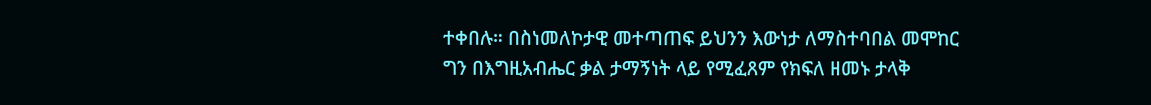ተቀበሉ። በስነመለኮታዊ መተጣጠፍ ይህንን እውነታ ለማስተባበል መሞከር ግን በእግዚአብሔር ቃል ታማኝነት ላይ የሚፈጸም የክፍለ ዘመኑ ታላቅ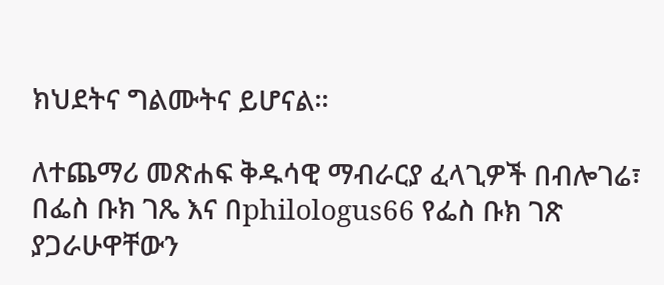ክህደትና ግልሙትና ይሆናል።

ለተጨማሪ መጽሐፍ ቅዱሳዊ ማብራርያ ፈላጊዎች በብሎገሬ፣ በፌስ ቡክ ገጼ እና በphilologus66 የፌስ ቡክ ገጽ ያጋራሁዋቸውን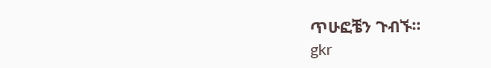ጥሁፎቼን ጉብኙ።
gkr